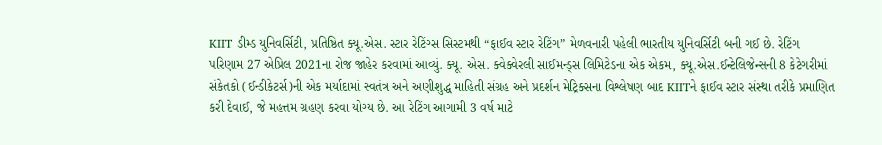KIIT ડીમ્ડ યુનિવર્સિટી, પ્રતિષ્ઠિત ક્યૂ.એસ. સ્ટાર રેટિંગ્સ સિસ્ટમથી “ફાઈવ સ્ટાર રેટિંગ” મેળવનારી પહેલી ભારતીય યુનિવર્સિટી બની ગઈ છે. રેટિંગ પરિણામ 27 એપ્રિલ 2021ના રોજ જાહેર કરવામાં આવ્યું. ક્યૂ. એસ. ક્વેક્વેરલી સાઈમન્ડ્સ લિમિટેડના એક એકમ, ક્યૂ.એસ.ઈન્ટેલિજેન્સની 8 કેટેગરીમાં સંકેતકો (ઈન્ડીકેટર્સ)ની એક મર્યાદામાં સ્વતંત્ર અને અણીશુદ્ધ માહિતી સંગ્રહ અને પ્રદર્શન મેટ્રિક્સના વિશ્લેષણ બાદ KIITને ફાઈવ સ્ટાર સંસ્થા તરીકે પ્રમાણિત કરી દેવાઈ, જે મહત્તમ ગ્રહણ કરવા યોગ્ય છે. આ રેટિંગ આગામી 3 વર્ષ માટે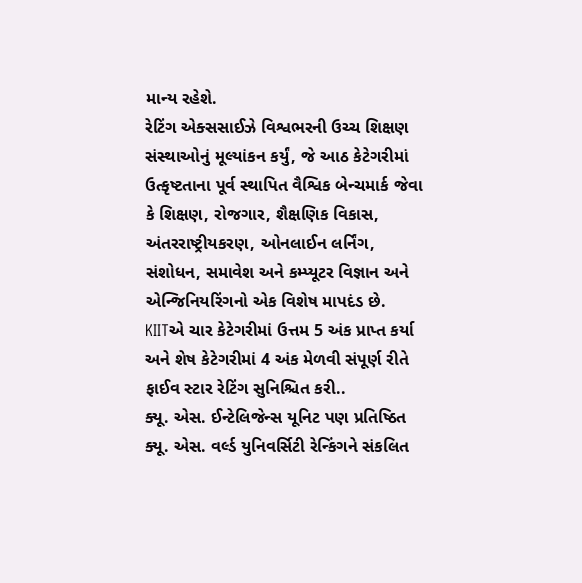માન્ય રહેશે.
રેટિંગ એક્સસાઈઝે વિશ્વભરની ઉચ્ચ શિક્ષણ સંસ્થાઓનું મૂલ્યાંકન કર્યું, જે આઠ કેટેગરીમાં ઉત્કૃષ્ટતાના પૂર્વ સ્થાપિત વૈશ્વિક બેન્ચમાર્ક જેવા કે શિક્ષણ, રોજગાર, શૈક્ષણિક વિકાસ, અંતરરાષ્ટ્રીયકરણ, ઓનલાઈન લર્નિંગ, સંશોધન, સમાવેશ અને કમ્પ્યૂટર વિજ્ઞાન અને એન્જિનિયરિંગનો એક વિશેષ માપદંડ છે.
KIITએ ચાર કેટેગરીમાં ઉત્તમ 5 અંક પ્રાપ્ત કર્યા અને શેષ કેટેગરીમાં 4 અંક મેળવી સંપૂર્ણ રીતે ફાઈવ સ્ટાર રેટિંગ સુનિશ્ચિત કરી..
ક્યૂ. એસ. ઈન્ટેલિજેન્સ યૂનિટ પણ પ્રતિષ્ઠિત ક્યૂ. એસ. વર્લ્ડ યુનિવર્સિટી રેન્કિંગને સંકલિત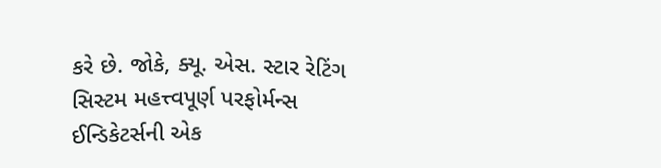કરે છે. જોકે, ક્યૂ. એસ. સ્ટાર રેટિંગ સિસ્ટમ મહત્ત્વપૂર્ણ પરફોર્મન્સ ઈન્ડિકેટર્સની એક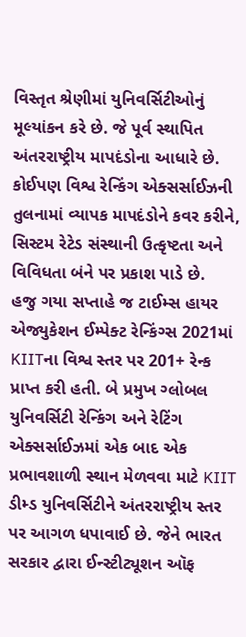વિસ્તૃત શ્રેણીમાં યુનિવર્સિટીઓનું મૂલ્યાંકન કરે છે. જે પૂર્વ સ્થાપિત અંતરરાષ્ટ્રીય માપદંડોના આધારે છે. કોઈપણ વિશ્વ રેન્કિંગ એક્સર્સાઈઝની તુલનામાં વ્યાપક માપદંડોને કવર કરીને, સિસ્ટમ રેટેડ સંસ્થાની ઉત્કૃષ્ટતા અને વિવિધતા બંને પર પ્રકાશ પાડે છે.
હજુ ગયા સપ્તાહે જ ટાઈમ્સ હાયર એજ્યુકેશન ઈમ્પેક્ટ રેન્કિંગ્સ 2021માં KIITના વિશ્વ સ્તર પર 201+ રેન્ક પ્રાપ્ત કરી હતી. બે પ્રમુખ ગ્લોબલ યુનિવર્સિટી રેન્કિંગ અને રેટિંગ એક્સર્સાઈઝમાં એક બાદ એક પ્રભાવશાળી સ્થાન મેળવવા માટે KIIT ડીમ્ડ યુનિવર્સિટીને અંતરરાષ્ટ્રીય સ્તર પર આગળ ધપાવાઈ છે. જેને ભારત સરકાર દ્વારા ઈન્સ્ટીટ્યૂશન ઑફ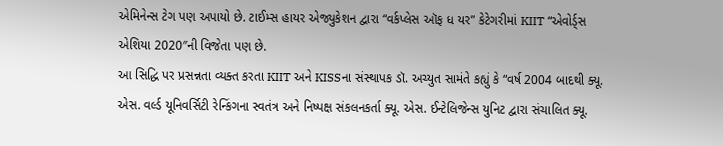એમિનેન્સ ટેગ પણ અપાયો છે. ટાઈમ્સ હાયર એજ્યુકેશન દ્વારા “વર્કપ્લેસ ઑફ ધ યર” કેટેગરીમાં KIIT “એવોર્ડ્સ એશિયા 2020″ની વિજેતા પણ છે.
આ સિદ્ધિ પર પ્રસન્નતા વ્યક્ત કરતા KIIT અને KISSના સંસ્થાપક ડૉ. અચ્યુત સામંતે કહ્યું કે “વર્ષ 2004 બાદથી ક્યૂ. એસ. વર્લ્ડ યૂનિવર્સિટી રેન્કિંગના સ્વતંત્ર અને નિષ્પક્ષ સંકલનકર્તા ક્યૂ. એસ. ઈન્ટેલિજેન્સ યુનિટ દ્વારા સંચાલિત ક્યૂ.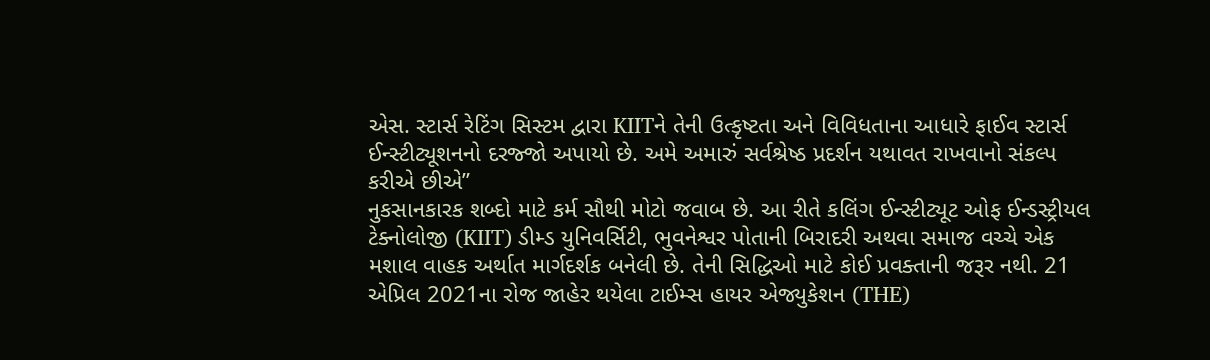એસ. સ્ટાર્સ રેટિંગ સિસ્ટમ દ્વારા KIITને તેની ઉત્કૃષ્ટતા અને વિવિધતાના આધારે ફાઈવ સ્ટાર્સ ઈન્સ્ટીટ્યૂશનનો દરજ્જો અપાયો છે. અમે અમારું સર્વશ્રેષ્ઠ પ્રદર્શન યથાવત રાખવાનો સંકલ્પ કરીએ છીએ”
નુકસાનકારક શબ્દો માટે કર્મ સૌથી મોટો જવાબ છે. આ રીતે કલિંગ ઈન્સ્ટીટ્યૂટ ઓફ ઈન્ડસ્ટ્રીયલ ટેક્નોલોજી (KIIT) ડીમ્ડ યુનિવર્સિટી, ભુવનેશ્વર પોતાની બિરાદરી અથવા સમાજ વચ્ચે એક મશાલ વાહક અર્થાત માર્ગદર્શક બનેલી છે. તેની સિદ્ધિઓ માટે કોઈ પ્રવક્તાની જરૂર નથી. 21 એપ્રિલ 2021ના રોજ જાહેર થયેલા ટાઈમ્સ હાયર એજ્યુકેશન (THE)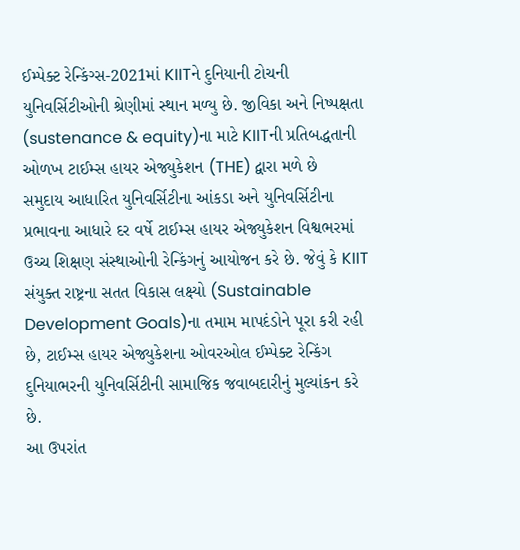ઈમ્પેક્ટ રેન્કિંગ્સ-2021માં KIITને દુનિયાની ટોચની યુનિવર્સિટીઓની શ્રેણીમાં સ્થાન મળ્યુ છે. જીવિકા અને નિષ્પક્ષતા (sustenance & equity)ના માટે KIITની પ્રતિબદ્ધતાની ઓળખ ટાઈમ્સ હાયર એજ્યુકેશન (THE) દ્વારા મળે છે
સમુદાય આધારિત યુનિવર્સિટીના આંકડા અને યુનિવર્સિટીના પ્રભાવના આધારે દર વર્ષે ટાઈમ્સ હાયર એજ્યુકેશન વિશ્વભરમાં ઉચ્ચ શિક્ષણ સંસ્થાઓની રેન્કિંગનું આયોજન કરે છે. જેવું કે KIIT સંયુક્ત રાષ્ટ્રના સતત વિકાસ લક્ષ્યો (Sustainable Development Goals)ના તમામ માપદંડોને પૂરા કરી રહી છે, ટાઈમ્સ હાયર એજ્યુકેશના ઓવરઓલ ઈમ્પેક્ટ રેન્કિંગ દુનિયાભરની યુનિવર્સિટીની સામાજિક જવાબદારીનું મુલ્યાંકન કરે છે.
આ ઉપરાંત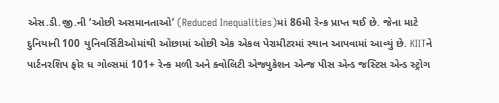એસ.ડી.જી.ની ‘ઓછી અસમાનતાઓ’ (Reduced Inequalities)માં 86મી રેન્ક પ્રાપ્ત થઈ છે. જેના માટે દુનિયાની 100 યુનિવર્સિટીઓમાંથી ઓછામાં ઓછી એક એકલ પેરામીટરમાં સ્થાન આપવામાં આવ્યું છે. KIITને પાર્ટનરશિપ ફોર ધ ગોલ્સમાં 101+ રેન્ક મળી અને ક્વોલિટી એજ્યુકેશન એન્જ પીસ એન્ડ જસ્ટિસ એન્ડ સ્ટ્રોગ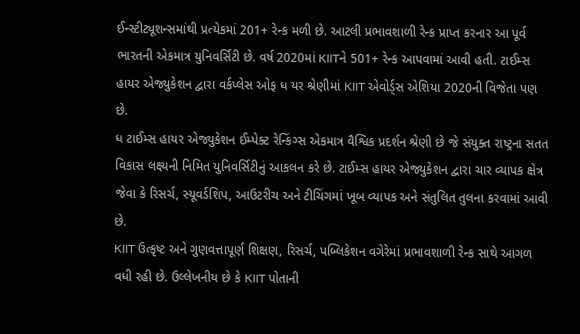ઈન્સ્ટીટ્યૂશન્સમાંથી પ્રત્યેકમાં 201+ રેન્ક મળી છે. આટલી પ્રભાવશાળી રેન્ક પ્રાપ્ત કરનાર આ પૂર્વ ભારતની એકમાત્ર યુનિવર્સિટી છે. વર્ષ 2020માં KIITને 501+ રેન્ક આપવામાં આવી હતી. ટાઈમ્સ હાયર એજ્યુકેશન દ્વારા વર્કપ્લેસ ઓફ ધ યર શ્રેણીમાં KIIT એવોર્ડ્સ એશિયા 2020ની વિજેતા પણ છે.
ધ ટાઈમ્સ હાયર એજ્યુકેશન ઈમ્પેક્ટ રેન્કિંગ્સ એકમાત્ર વૈશ્વિક પ્રદર્શન શ્રેણી છે જે સંયુક્ત રાષ્ટ્રના સતત વિકાસ લક્ષ્યની નિમિત યુનિવર્સિટીનું આકલન કરે છે. ટાઈમ્સ હાયર એજ્યુકેશન દ્વારા ચાર વ્યાપક ક્ષેત્ર જેવા કે રિસર્ચ, સ્યૂવર્ડશિપ, આઉટરીચ અને ટીચિંગમાં ખૂબ વ્યાપક અને સંતુલિત તુલના કરવામાં આવી છે.
KIIT ઉત્કૃષ્ટ અને ગુણવત્તાપૂર્ણ શિક્ષણ, રિસર્ચ, પબ્લિકેશન વગેરેમાં પ્રભાવશાળી રેન્ક સાથે આગળ વધી રહી છે. ઉલ્લેખનીય છે કે KIIT પોતાની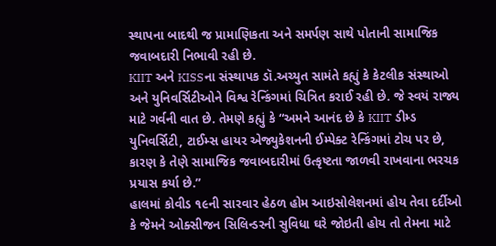સ્થાપના બાદથી જ પ્રામાણિકતા અને સમર્પણ સાથે પોતાની સામાજિક જવાબદારી નિભાવી રહી છે.
KIIT અને KISSના સંસ્થાપક ડૉ.અચ્યુત સામંતે કહ્યું કે કેટલીક સંસ્થાઓ અને યુનિવર્સિટીઓને વિશ્વ રેન્કિંગમાં ચિત્રિત કરાઈ રહી છે. જે સ્વયં રાજ્ય માટે ગર્વની વાત છે. તેમણે કહ્યું કે “અમને આનંદ છે કે KIIT ડીમ્ડ યુનિવર્સિટી, ટાઈમ્સ હાયર એજ્યુકેશનની ઈમ્પેક્ટ રેન્કિંગમાં ટોચ પર છે, કારણ કે તેણે સામાજિક જવાબદારીમાં ઉત્કૃષ્ટતા જાળવી રાખવાના ભરચક પ્રયાસ કર્યા છે.”
હાલમાં કોવીડ ૧૯ની સારવાર હેઠળ હોમ આઇસોલેશનમાં હોય તેવા દર્દીઓ કે જેમને ઓક્સીજન સિલિન્ડરની સુવિધા ઘરે જોઇતી હોય તો તેમના માટે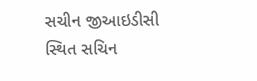સચીન જીઆઇડીસી સ્થિત સચિન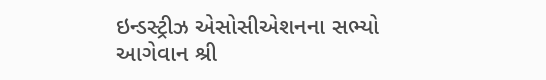ઇન્ડસ્ટ્રીઝ એસોસીએશનના સભ્યો આગેવાન શ્રી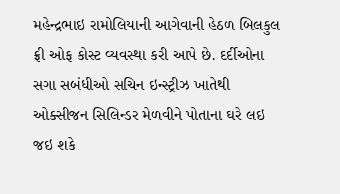મહેન્દ્રભાઇ રામોલિયાની આગેવાની હેઠળ બિલકુલ ફ્રી ઓફ કોસ્ટ વ્યવસ્થા કરી આપે છે. દર્દીઓના સગા સબંધીઓ સચિન ઇન્સ્ટ્રીઝ ખાતેથી ઓક્સીજન સિલિન્ડર મેળવીને પોતાના ઘરે લઇ જઇ શકે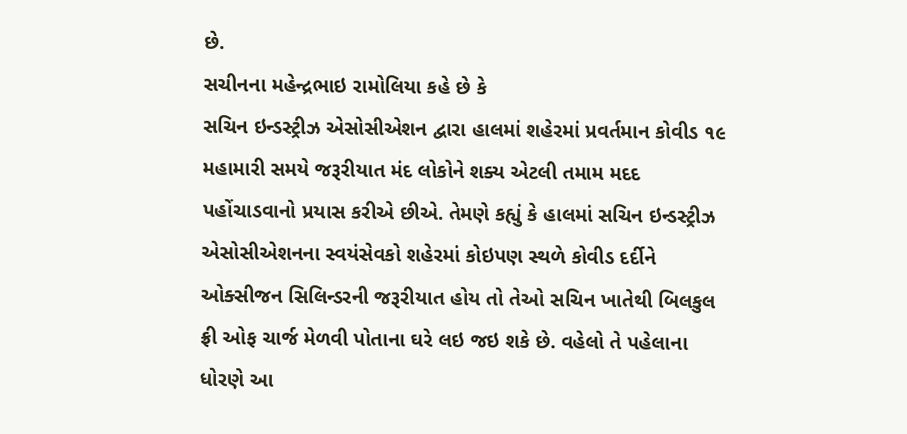છે.
સચીનના મહેન્દ્રભાઇ રામોલિયા કહે છે કે
સચિન ઇન્ડસ્ટ્રીઝ એસોસીએશન દ્વારા હાલમાં શહેરમાં પ્રવર્તમાન કોવીડ ૧૯ મહામારી સમયે જરૂરીયાત મંદ લોકોને શક્ય એટલી તમામ મદદ પહોંચાડવાનો પ્રયાસ કરીએ છીએ. તેમણે કહ્યું કે હાલમાં સચિન ઇન્ડસ્ટ્રીઝ એસોસીએશનના સ્વયંસેવકો શહેરમાં કોઇપણ સ્થળે કોવીડ દર્દીને ઓક્સીજન સિલિન્ડરની જરૂરીયાત હોય તો તેઓ સચિન ખાતેથી બિલકુલ ફ્રી ઓફ ચાર્જ મેળવી પોતાના ઘરે લઇ જઇ શકે છે. વહેલો તે પહેલાના ધોરણે આ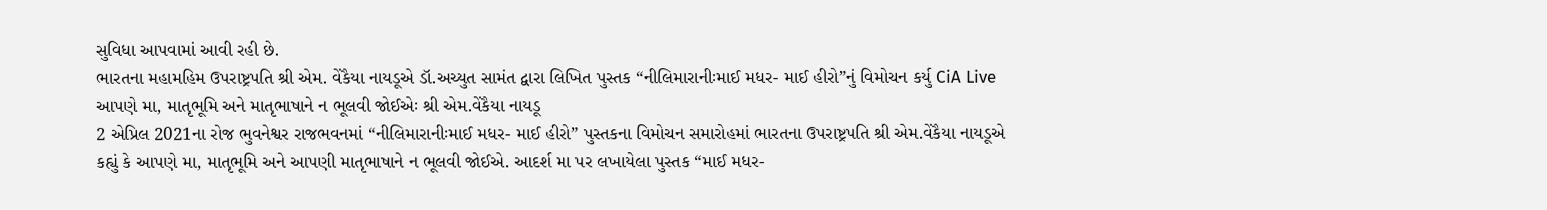સુવિધા આપવામાં આવી રહી છે.
ભારતના મહામહિમ ઉપરાષ્ટ્રપતિ શ્રી એમ. વેંકૈયા નાયડૂએ ડૉ.અચ્યુત સામંત દ્વારા લિખિત પુસ્તક “નીલિમારાનીઃમાઈ મધર- માઈ હીરો”નું વિમોચન કર્યુ CiA Live
આપણે મા, માતૃભૂમિ અને માતૃભાષાને ન ભૂલવી જોઈએઃ શ્રી એમ.વેંકૈયા નાયડૂ
2 એપ્રિલ 2021ના રોજ ભુવનેશ્વર રાજભવનમાં “નીલિમારાનીઃમાઈ મધર- માઈ હીરો” પુસ્તકના વિમોચન સમારોહમાં ભારતના ઉપરાષ્ટ્રપતિ શ્રી એમ.વેંકૈયા નાયડૂએ કહ્યું કે આપણે મા, માતૃભૂમિ અને આપણી માતૃભાષાને ન ભૂલવી જોઈએ. આદર્શ મા પર લખાયેલા પુસ્તક “માઈ મધર-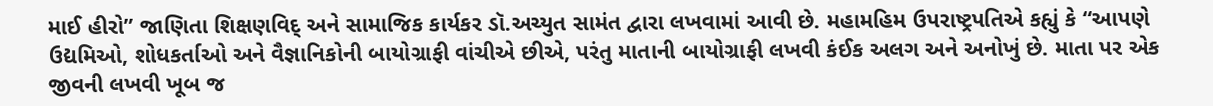માઈ હીરો” જાણિતા શિક્ષણવિદ્ અને સામાજિક કાર્યકર ડૉ.અચ્યુત સામંત દ્વારા લખવામાં આવી છે. મહામહિમ ઉપરાષ્ટ્રપતિએ કહ્યું કે “આપણે ઉદ્યમિઓ, શોધકર્તાઓ અને વૈજ્ઞાનિકોની બાયોગ્રાફી વાંચીએ છીએ, પરંતુ માતાની બાયોગ્રાફી લખવી કંઈક અલગ અને અનોખું છે. માતા પર એક જીવની લખવી ખૂબ જ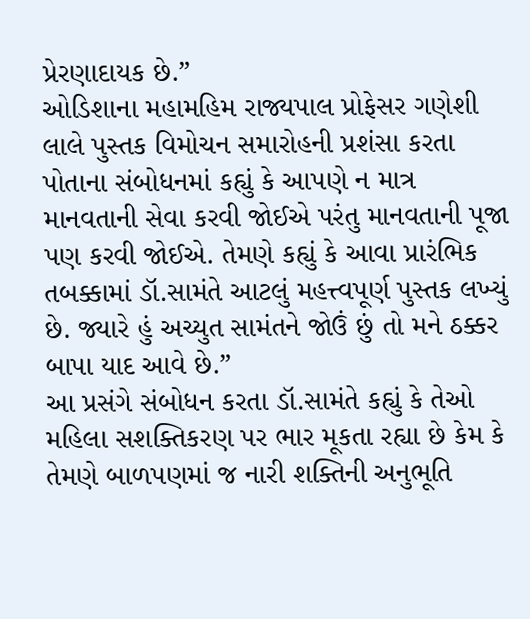પ્રેરણાદાયક છે.”
ઓડિશાના મહામહિમ રાજ્યપાલ પ્રોફેસર ગણેશી લાલે પુસ્તક વિમોચન સમારોહની પ્રશંસા કરતા પોતાના સંબોધનમાં કહ્યું કે આપણે ન માત્ર માનવતાની સેવા કરવી જોઈએ પરંતુ માનવતાની પૂજા પણ કરવી જોઈએ. તેમણે કહ્યું કે આવા પ્રારંભિક તબક્કામાં ડૉ.સામંતે આટલું મહત્ત્વપૂર્ણ પુસ્તક લખ્યું છે. જ્યારે હું અચ્યુત સામંતને જોઉં છું તો મને ઠક્કર બાપા યાદ આવે છે.”
આ પ્રસંગે સંબોધન કરતા ડૉ.સામંતે કહ્યું કે તેઓ મહિલા સશક્તિકરણ પર ભાર મૂકતા રહ્યા છે કેમ કે તેમણે બાળપણમાં જ નારી શક્તિની અનુભૂતિ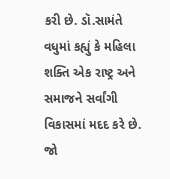કરી છે. ડૉ.સામંતે વધુમાં કહ્યું કે મહિલા શક્તિ એક રાષ્ટ્ર અને સમાજને સર્વાંગી વિકાસમાં મદદ કરે છે. જો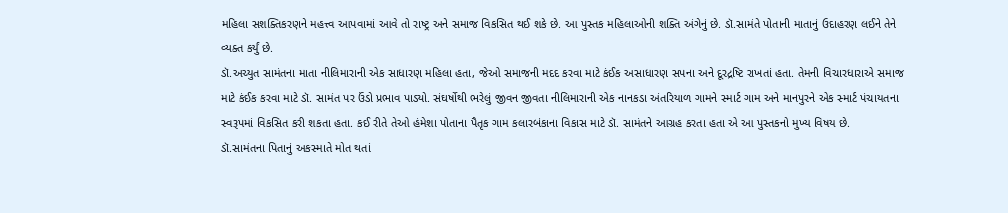મહિલા સશક્તિકરણને મહત્ત્વ આપવામાં આવે તો રાષ્ટ્ર અને સમાજ વિકસિત થઈ શકે છે. આ પુસ્તક મહિલાઓની શક્તિ અંગેનું છે. ડૉ.સામંતે પોતાની માતાનું ઉદાહરણ લઈને તેને વ્યક્ત કર્યું છે.
ડૉ.અચ્યુત સામંતના માતા નીલિમારાની એક સાધારણ મહિલા હતા, જેઓ સમાજની મદદ કરવા માટે કંઈક અસાધારણ સપના અને દૂરદ્રષ્ટિ રાખતાં હતા. તેમની વિચારધારાએ સમાજ માટે કંઈક કરવા માટે ડૉ. સામંત પર ઉંડો પ્રભાવ પાડ્યો. સંઘર્ષોથી ભરેલું જીવન જીવતા નીલિમારાની એક નાનકડા અંતરિયાળ ગામને સ્માર્ટ ગામ અને માનપુરને એક સ્માર્ટ પંચાયતના સ્વરૂપમાં વિકસિત કરી શકતા હતા. કઈ રીતે તેઓ હંમેશા પોતાના પૈતૃક ગામ કલારબંકાના વિકાસ માટે ડૉ. સામંતને આગ્રહ કરતા હતા એ આ પુસ્તકનો મુખ્ય વિષય છે.
ડૉ.સામંતના પિતાનું અકસ્માતે મોત થતાં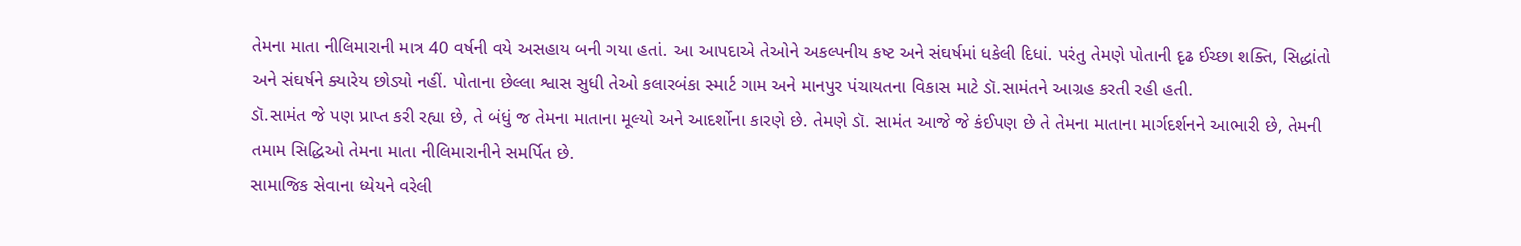તેમના માતા નીલિમારાની માત્ર 40 વર્ષની વયે અસહાય બની ગયા હતાં. આ આપદાએ તેઓને અકલ્પનીય કષ્ટ અને સંઘર્ષમાં ધકેલી દિધાં. પરંતુ તેમણે પોતાની દૃઢ ઈચ્છા શક્તિ, સિદ્ધાંતો અને સંઘર્ષને ક્યારેય છોડ્યો નહીં. પોતાના છેલ્લા શ્વાસ સુધી તેઓ કલારબંકા સ્માર્ટ ગામ અને માનપુર પંચાયતના વિકાસ માટે ડૉ.સામંતને આગ્રહ કરતી રહી હતી.
ડૉ.સામંત જે પણ પ્રાપ્ત કરી રહ્યા છે, તે બંધું જ તેમના માતાના મૂલ્યો અને આદર્શોના કારણે છે. તેમણે ડૉ. સામંત આજે જે કંઈપણ છે તે તેમના માતાના માર્ગદર્શનને આભારી છે, તેમની તમામ સિદ્ધિઓ તેમના માતા નીલિમારાનીને સમર્પિત છે.
સામાજિક સેવાના ધ્યેયને વરેલી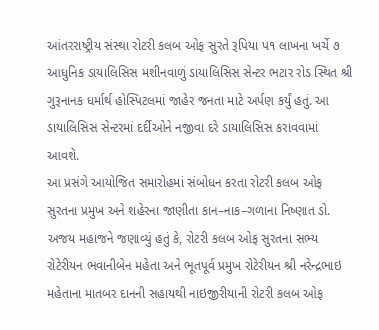આંતરરાષ્ટ્રીય સંસ્થા રોટરી કલબ ઓફ સુરતે રૂપિયા પ૧ લાખના ખર્ચે ૭ આધુનિક ડાયાલિસિસ મશીનવાળું ડાયાલિસિસ સેન્ટર ભટાર રોડ સ્થિત શ્રી ગુરૂનાનક ધર્માર્થ હોસ્પિટલમાં જાહેર જનતા માટે અર્પણ કર્યું હતું. આ ડાયાલિસિસ સેન્ટરમાં દર્દીઓને નજીવા દરે ડાયાલિસિસ કરાવવામાં આવશે.
આ પ્રસંગે આયોજિત સમારોહમાં સંબોધન કરતા રોટરી કલબ ઓફ સુરતના પ્રમુખ અને શહેરના જાણીતા કાન–નાક–ગળાના નિષ્ણાત ડો. અજય મહાજને જણાવ્યું હતું કે, રોટરી કલબ ઓફ સુરતના સભ્ય રોટેરીયન ભવાનીબેન મહેતા અને ભૂતપૂર્વ પ્રમુખ રોટેરીયન શ્રી નરેન્દ્રભાઇ મહેતાના માતબર દાનની સહાયથી નાઇજીરીયાની રોટરી કલબ ઓફ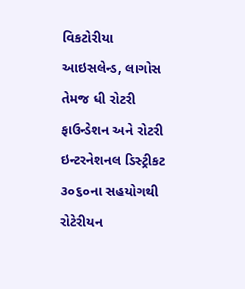વિકટોરીયા આઇસલેન્ડ, લાગોસ તેમજ ધી રોટરી ફાઉન્ડેશન અને રોટરી ઇન્ટરનેશનલ ડિસ્ટ્રીકટ ૩૦૬૦ના સહયોગથી રોટેરીયન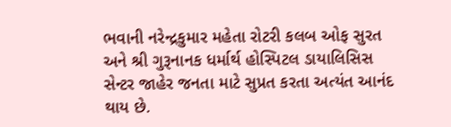ભવાની નરેન્દ્રકુમાર મહેતા રોટરી કલબ ઓફ સુરત અને શ્રી ગુરૂનાનક ધર્માર્થ હોસ્પિટલ ડાયાલિસિસ સેન્ટર જાહેર જનતા માટે સુપ્રત કરતા અત્યંત આનંદ થાય છે.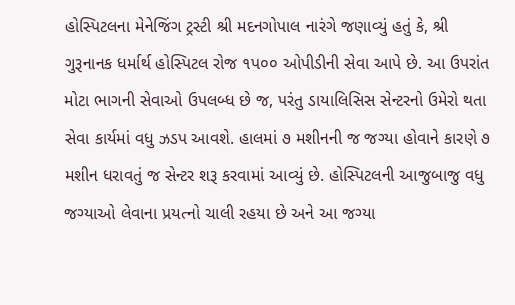હોસ્પિટલના મેનેજિંગ ટ્રસ્ટી શ્રી મદનગોપાલ નારંગે જણાવ્યું હતું કે, શ્રી ગુરૂનાનક ધર્માર્થ હોસ્પિટલ રોજ ૧પ૦૦ ઓપીડીની સેવા આપે છે. આ ઉપરાંત મોટા ભાગની સેવાઓ ઉપલબ્ધ છે જ, પરંતુ ડાયાલિસિસ સેન્ટરનો ઉમેરો થતા સેવા કાર્યમાં વધુ ઝડપ આવશે. હાલમાં ૭ મશીનની જ જગ્યા હોવાને કારણે ૭ મશીન ધરાવતું જ સેન્ટર શરૂ કરવામાં આવ્યું છે. હોસ્પિટલની આજુબાજુ વધુ જગ્યાઓ લેવાના પ્રયત્નો ચાલી રહયા છે અને આ જગ્યા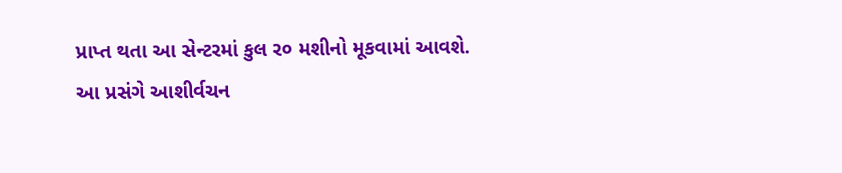પ્રાપ્ત થતા આ સેન્ટરમાં કુલ ર૦ મશીનો મૂકવામાં આવશે.
આ પ્રસંગે આશીર્વચન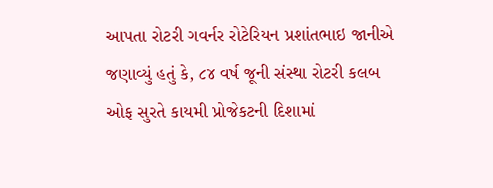આપતા રોટરી ગવર્નર રોટેરિયન પ્રશાંતભાઇ જાનીએ જણાવ્યું હતું કે, ૮૪ વર્ષ જૂની સંસ્થા રોટરી કલબ ઓફ સુરતે કાયમી પ્રોજેકટની દિશામાં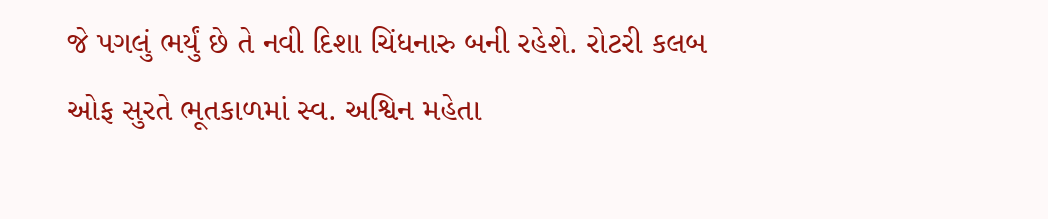જે પગલું ભર્યું છે તે નવી દિશા ચિંધનારુ બની રહેશે. રોટરી કલબ ઓફ સુરતે ભૂતકાળમાં સ્વ. અશ્વિન મહેતા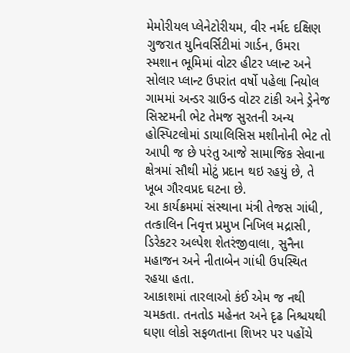મેમોરીયલ પ્લેનેટોરીયમ, વીર નર્મદ દક્ષિણ ગુજરાત યુનિવર્સિટીમાં ગાર્ડન, ઉમરા સ્મશાન ભૂમિમાં વોટર હીટર પ્લાન્ટ અને સોલાર પ્લાન્ટ ઉપરાંત વર્ષો પહેલા નિયોલ ગામમાં અન્ડર ગ્રાઉન્ડ વોટર ટાંકી અને ડ્રેનેજ સિસ્ટમની ભેટ તેમજ સુરતની અન્ય હોસ્પિટલોમાં ડાયાલિસિસ મશીનોની ભેટ તો આપી જ છે પરંતુ આજે સામાજિક સેવાના ક્ષેત્રમાં સૌથી મોટું પ્રદાન થઇ રહયું છે, તે ખૂબ ગૌરવપ્રદ ઘટના છે.
આ કાર્યક્રમમાં સંસ્થાના મંત્રી તેજસ ગાંધી, તત્કાલિન નિવૃત્ત પ્રમુખ નિખિલ મદ્રાસી, ડિરેકટર અલ્પેશ શેતરંજીવાલા, સુનૈના મહાજન અને નીતાબેન ગાંધી ઉપસ્થિત રહયા હતા.
આકાશમાં તારલાઓ કંઈ એમ જ નથી ચમકતા. તનતોડ મહેનત અને દૃઢ નિશ્ચયથી ઘણા લોકો સફળતાના શિખર પર પહોંચે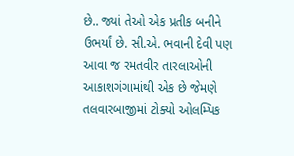છે.. જ્યાં તેઓ એક પ્રતીક બનીને ઉભર્યાં છે. સી.એ. ભવાની દેવી પણ આવા જ રમતવીર તારલાઓની આકાશગંગામાંથી એક છે જેમણે તલવારબાજીમાં ટોક્યો ઓલમ્પિક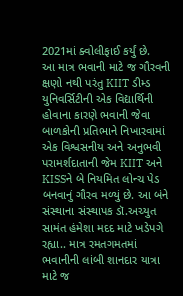2021માં ક્વોલીફાઈ કર્યું છે.
આ માત્ર ભવાની માટે જ ગૌરવની ક્ષણો નથી પરંતુ KIIT ડીમ્ડ યુનિવર્સિટીની એક વિદ્યાર્થિની હોવાના કારણે ભવાની જેવા બાળકોની પ્રતિભાને નિખારવામાં એક વિશ્વસનીય અને અનુભવી પરામર્શદાતાની જેમ KIIT અને KISSને બે નિયમિત લોન્ચ પેડ બનવાનું ગૌરવ મળ્યું છે. આ બંને સંસ્થાના સંસ્થાપક ડૉ.અચ્યુત સામંત હંમેશા મદદ માટે ખડેપગે રહ્યા.. માત્ર રમતગમતમાં ભવાનીની લાંબી શાનદાર યાત્રા માટે જ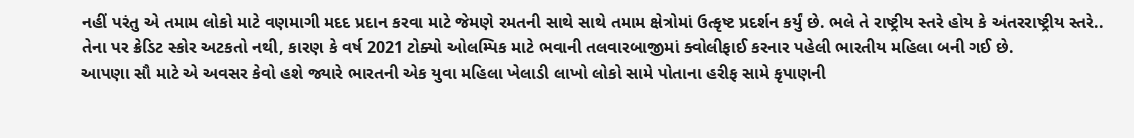નહીં પરંતુ એ તમામ લોકો માટે વણમાગી મદદ પ્રદાન કરવા માટે જેમણે રમતની સાથે સાથે તમામ ક્ષેત્રોમાં ઉત્કૃષ્ટ પ્રદર્શન કર્યું છે. ભલે તે રાષ્ટ્રીય સ્તરે હોય કે અંતરરાષ્ટ્રીય સ્તરે.. તેના પર ક્રેડિટ સ્કોર અટકતો નથી, કારણ કે વર્ષ 2021 ટોક્યો ઓલમ્પિક માટે ભવાની તલવારબાજીમાં ક્વોલીફાઈ કરનાર પહેલી ભારતીય મહિલા બની ગઈ છે.
આપણા સૌ માટે એ અવસર કેવો હશે જ્યારે ભારતની એક યુવા મહિલા ખેલાડી લાખો લોકો સામે પોતાના હરીફ સામે કૃપાણની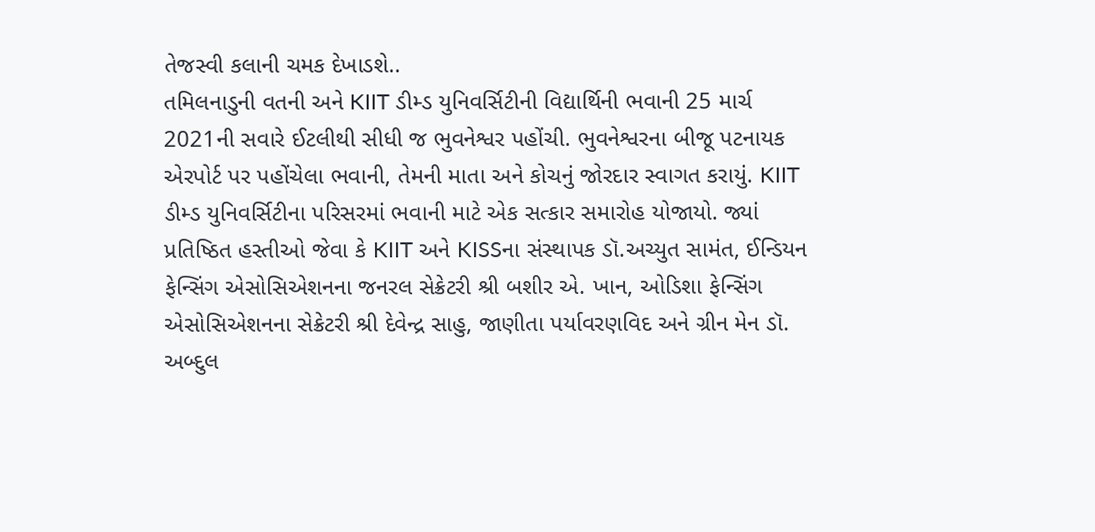તેજસ્વી કલાની ચમક દેખાડશે..
તમિલનાડુની વતની અને KIIT ડીમ્ડ યુનિવર્સિટીની વિદ્યાર્થિની ભવાની 25 માર્ચ 2021ની સવારે ઈટલીથી સીધી જ ભુવનેશ્વર પહોંચી. ભુવનેશ્વરના બીજૂ પટનાયક એરપોર્ટ પર પહોંચેલા ભવાની, તેમની માતા અને કોચનું જોરદાર સ્વાગત કરાયું. KIIT ડીમ્ડ યુનિવર્સિટીના પરિસરમાં ભવાની માટે એક સત્કાર સમારોહ યોજાયો. જ્યાં પ્રતિષ્ઠિત હસ્તીઓ જેવા કે KIIT અને KISSના સંસ્થાપક ડૉ.અચ્યુત સામંત, ઈન્ડિયન ફેન્સિંગ એસોસિએશનના જનરલ સેક્રેટરી શ્રી બશીર એ. ખાન, ઓડિશા ફેન્સિંગ એસોસિએશનના સેક્રેટરી શ્રી દેવેન્દ્ર સાહુ, જાણીતા પર્યાવરણવિદ અને ગ્રીન મેન ડૉ. અબ્દુલ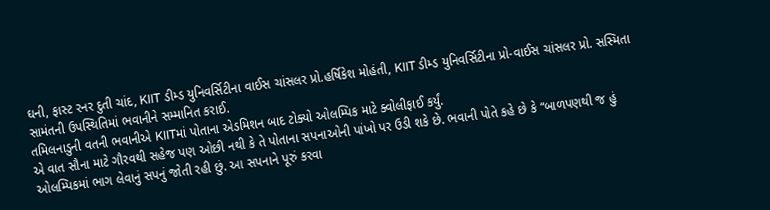ઘની, ફાસ્ટ રનર દુતી ચાંદ, KIIT ડીમ્ડ યુનિવર્સિટીના વાઈસ ચાંસલર પ્રો.હર્ષિકેશ મોહંતી, KIIT ડીમ્ડ યુનિવર્સિટીના પ્રો-વાઈસ ચાંસલર પ્રો. સસ્મિતા સામંતની ઉપસ્થિતિમાં ભવાનીને સમ્માનિત કરાઈ.
તમિલનાડુની વતની ભવાનીએ KIITમાં પોતાના એડમિશન બાદ ટોક્યો ઓલમ્પિક માટે ક્વોલીફાઈ કર્યું.
એ વાત સૌના માટે ગૌરવથી સહેજ પણ ઓછી નથી કે તે પોતાના સપનાઓની પાંખો પર ઉડી શકે છે. ભવાની પોતે કહે છે કે “બાળપણથી જ હું ઓલમ્પિકમાં ભાગ લેવાનું સપનું જોતી રહી છું. આ સપનાને પૂરું કરવા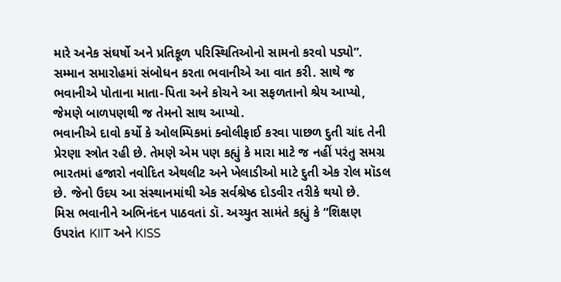મારે અનેક સંઘર્ષો અને પ્રતિકૂળ પરિસ્થિતિઓનો સામનો કરવો પડ્યો”. સમ્માન સમારોહમાં સંબોધન કરતા ભવાનીએ આ વાત કરી. સાથે જ ભવાનીએ પોતાના માતા-પિતા અને કોચને આ સફળતાનો શ્રેય આપ્યો, જેમણે બાળપણથી જ તેમનો સાથ આપ્યો.
ભવાનીએ દાવો કર્યો કે ઓલમ્પિકમાં ક્વોલીફાઈ કરવા પાછળ દુતી ચાંદ તેની પ્રેરણા સ્ત્રોત રહી છે. તેમણે એમ પણ કહ્યું કે મારા માટે જ નહીં પરંતુ સમગ્ર ભારતમાં હજારો નવોદિત એથલીટ અને ખેલાડીઓ માટે દુતી એક રોલ મૉડલ છે. જેનો ઉદય આ સંસ્થાનમાંથી એક સર્વશ્રેષ્ઠ દોડવીર તરીકે થયો છે.
મિસ ભવાનીને અભિનંદન પાઠવતાં ડૉ. અચ્યુત સામંતે કહ્યું કે “શિક્ષણ ઉપરાંત KIIT અને KISS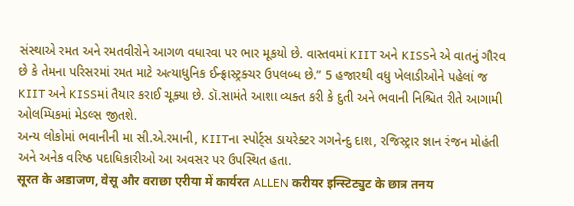સંસ્થાએ રમત અને રમતવીરોને આગળ વધારવા પર ભાર મૂકયો છે. વાસ્તવમાં KIIT અને KISSને એ વાતનું ગૌરવ છે કે તેમના પરિસરમાં રમત માટે અત્યાધુનિક ઈન્ફ્રાસ્ટ્રક્ચર ઉપલબ્ધ છે.” 5 હજારથી વધુ ખેલાડીઓને પહેલાં જ KIIT અને KISSમાં તૈયાર કરાઈ ચૂક્યા છે. ડૉ.સામંતે આશા વ્યક્ત કરી કે દુતી અને ભવાની નિશ્ચિત રીતે આગામી ઓલમ્પિકમાં મેડલ્સ જીતશે.
અન્ય લોકોમાં ભવાનીની મા સી.એ.રમાની, KIITના સ્પોર્ટ્સ ડાયરેક્ટર ગગનેન્દુ દાશ, રજિસ્ટ્રાર જ્ઞાન રંજન મોહંતી અને અનેક વરિષ્ઠ પદાધિકારીઓ આ અવસર પર ઉપસ્થિત હતા.
सूरत के अडाजण, वेसू और वराछा एरीया में कार्यरत ALLEN करीयर इन्स्टिट्युट के छात्र तनय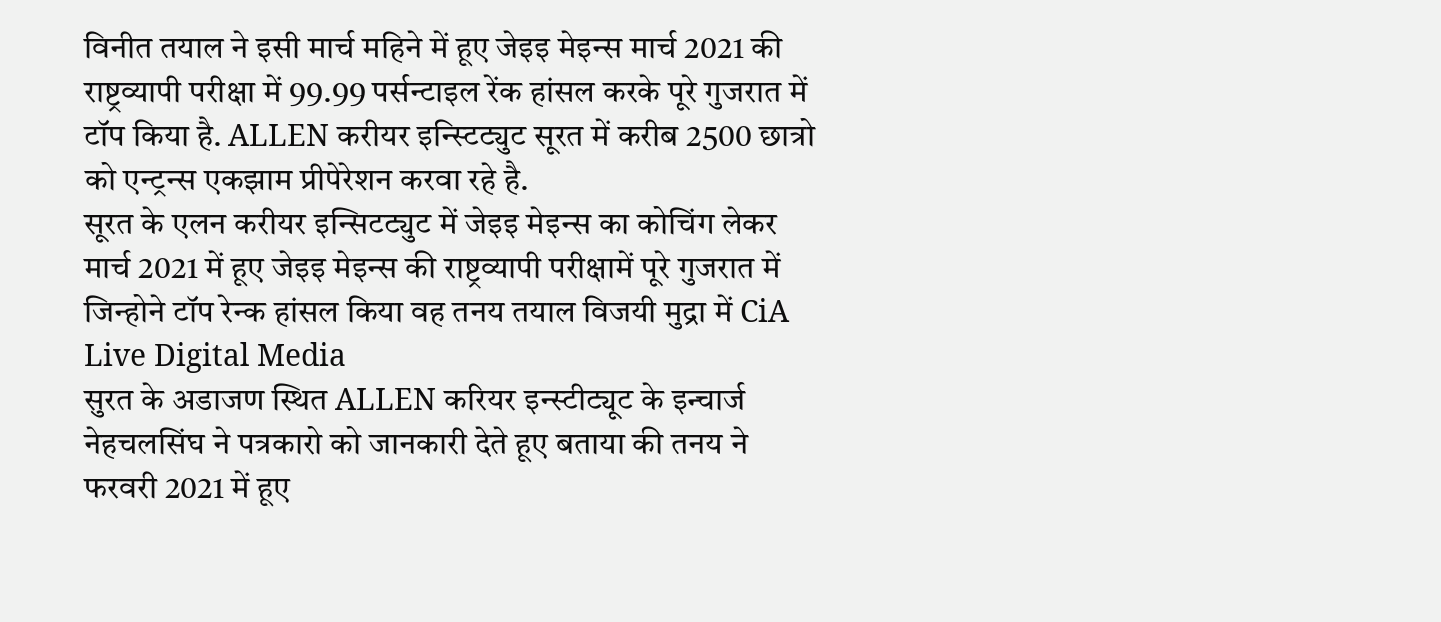विनीत तयाल ने इसी मार्च महिने में हूए जेइइ मेइन्स मार्च 2021 की राष्ट्रव्यापी परीक्षा में 99.99 पर्सन्टाइल रेंक हांसल करके पूरे गुजरात में टॉप किया है. ALLEN करीयर इन्स्टिट्युट सूरत में करीब 2500 छात्रो को एन्ट्रन्स एकझाम प्रीपेरेशन करवा रहे है.
सूरत के एलन करीयर इन्सिटट्युट में जेइइ मेइन्स का कोचिंग लेकर मार्च 2021 में हूए जेइइ मेइन्स की राष्ट्रव्यापी परीक्षामें पूरे गुजरात में जिन्होने टॉप रेन्क हांसल किया वह तनय तयाल विजयी मुद्रा में CiA Live Digital Media
सुरत के अडाजण स्थित ALLEN करियर इन्स्टीट्यूट के इन्चार्ज नेहचलसिंघ ने पत्रकारो को जानकारी देते हूए बताया की तनय ने फरवरी 2021 में हूए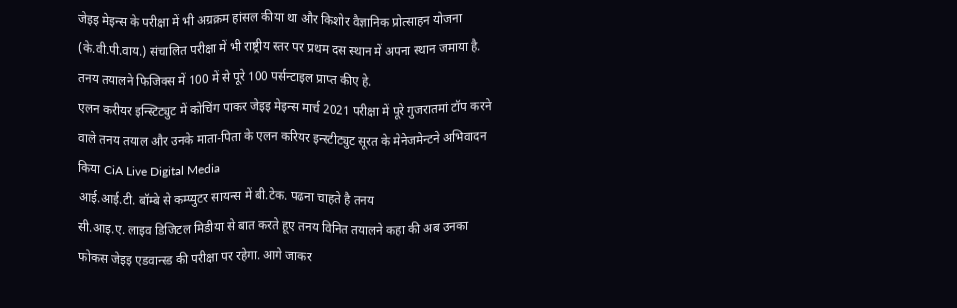जेइइ मेइन्स के परीक्षा में भी अग्रक्रम हांसल कीया था और किशोर वैज्ञानिक प्रोत्साहन योजना (के.वी.पी.वाय.) संचालित परीक्षा में भी राष्ट्रीय स्तर पर प्रथम दस स्थान में अपना स्थान जमाया है. तनय तयालने फिजिक्स में 100 में से पूरे 100 पर्सन्टाइल प्राप्त कीए हे.
एलन करीयर इन्स्टिट्युट में कोचिंग पाकर जेइइ मेइन्स मार्च 2021 परीक्षा में पूरे गुजरातमां टॉप करने वाले तनय तयाल और उनके माता-पिता के एलन करियर इन्स्टीट्युट सूरत के मेनेजमेन्टने अभिवादन किया CiA Live Digital Media
आई.आई.टी. बॉम्बे से कम्प्युटर सायन्स में बी.टेक. पढना चाहते है तनय
सी.आइ.ए. लाइव डिजिटल मिडीया से बात करते हूए तनय विनित तयालने कहा की अब उनका फोकस जेइइ एडवान्स्ड की परीक्षा पर रहेगा. आगे जाकर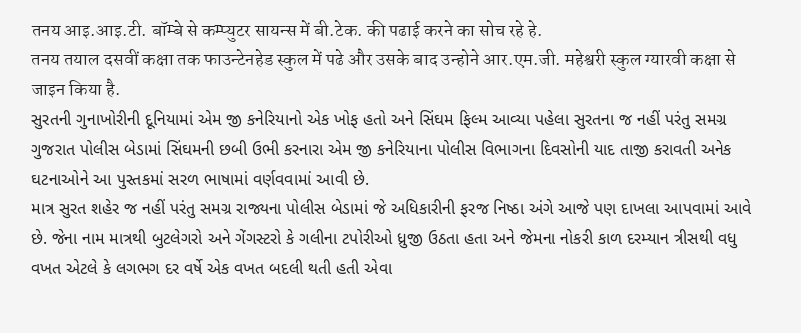तनय आइ.आइ.टी. बॉम्बे से कम्प्युटर सायन्स में बी.टेक. की पढाई करने का सोच रहे हे.
तनय तयाल दसवीं कक्षा तक फाउन्टेनहेड स्कुल में पढे और उसके बाद उन्होने आर.एम.जी. महेश्वरी स्कुल ग्यारवी कक्षा से जाइन किया है.
સુરતની ગુનાખોરીની દૂનિયામાં એમ જી કનેરિયાનો એક ખોફ હતો અને સિંઘમ ફિલ્મ આવ્યા પહેલા સુરતના જ નહીં પરંતુ સમગ્ર ગુજરાત પોલીસ બેડામાં સિંઘમની છબી ઉભી કરનારા એમ જી કનેરિયાના પોલીસ વિભાગના દિવસોની યાદ તાજી કરાવતી અનેક ઘટનાઓને આ પુસ્તકમાં સરળ ભાષામાં વર્ણવવામાં આવી છે.
માત્ર સુરત શહેર જ નહીં પરંતુ સમગ્ર રાજ્યના પોલીસ બેડામાં જે અધિકારીની ફરજ નિષ્ઠા અંગે આજે પણ દાખલા આપવામાં આવે છે. જેના નામ માત્રથી બુટલેગરો અને ગેંગસ્ટરો કે ગલીના ટપોરીઓ ધ્રુજી ઉઠતા હતા અને જેમના નોકરી કાળ દરમ્યાન ત્રીસથી વધુ વખત એટલે કે લગભગ દર વર્ષે એક વખત બદલી થતી હતી એવા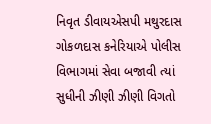નિવૃત ડીવાયએસપી મથુરદાસ ગોકળદાસ કનેરિયાએ પોલીસ વિભાગમાં સેવા બજાવી ત્યાં સુધીની ઝીણી ઝીણી વિગતો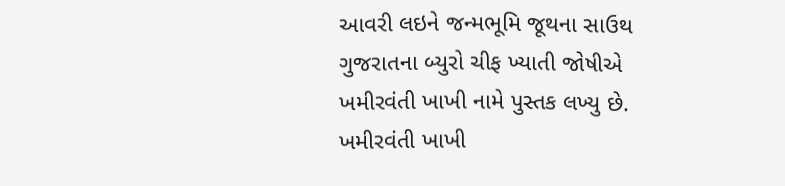આવરી લઇને જન્મભૂમિ જૂથના સાઉથ ગુજરાતના બ્યુરો ચીફ ખ્યાતી જોષીએ ખમીરવંતી ખાખી નામે પુસ્તક લખ્યુ છે.
ખમીરવંતી ખાખી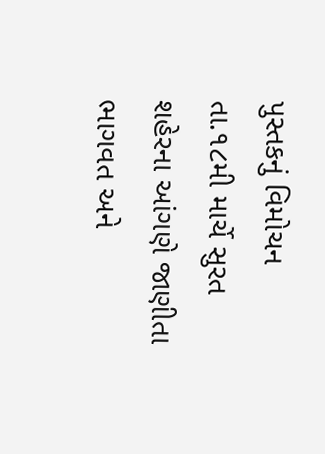પુસ્તકનું વિમોચન તા.૧૮મી માર્ચે સુરત શહેરના આંગણે જાણીતા ભાગવત અને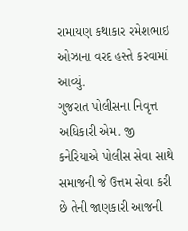રામાયણ કથાકાર રમેશભાઇ ઓઝાના વરદ હસ્તે કરવામાં આવ્યું.
ગુજરાત પોલીસના નિવૃત્ત અધિકારી એમ. જી કનેરિયાએ પોલીસ સેવા સાથે સમાજની જે ઉત્તમ સેવા કરી છે તેની જાણકારી આજની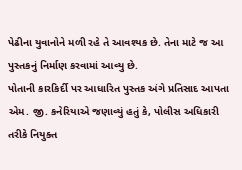પેઢીના યુવાનોને મળી રહે તે આવશ્યક છે. તેના માટે જ આ પુસ્તકનું નિર્માણ કરવામાં આવ્યુ છે.
પોતાની કારકિર્દી પર આધારિત પુસ્તક અંગે પ્રતિસાદ આપતા એમ. જી. કનેરિયાએ જણાવ્યું હતું કે, પોલીસ અધિકારી તરીકે નિયુક્ત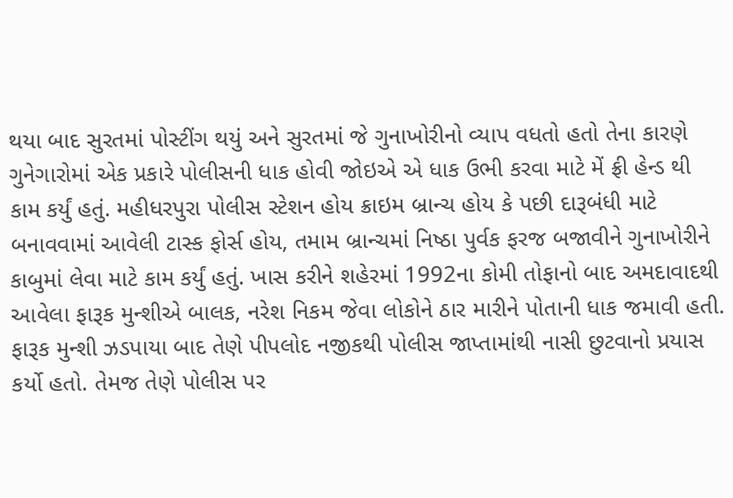થયા બાદ સુરતમાં પોસ્ટીંગ થયું અને સુરતમાં જે ગુનાખોરીનો વ્યાપ વધતો હતો તેના કારણે ગુનેગારોમાં એક પ્રકારે પોલીસની ધાક હોવી જોઇએ એ ધાક ઉભી કરવા માટે મેં ફ્રી હેન્ડ થી કામ કર્યું હતું. મહીધરપુરા પોલીસ સ્ટેશન હોય ક્રાઇમ બ્રાન્ચ હોય કે પછી દારૂબંધી માટે બનાવવામાં આવેલી ટાસ્ક ફોર્સ હોય, તમામ બ્રાન્ચમાં નિષ્ઠા પુર્વક ફરજ બજાવીને ગુનાખોરીને કાબુમાં લેવા માટે કામ કર્યું હતું. ખાસ કરીને શહેરમાં 1992ના કોમી તોફાનો બાદ અમદાવાદથી આવેલા ફારૂક મુન્શીએ બાલક, નરેશ નિકમ જેવા લોકોને ઠાર મારીને પોતાની ધાક જમાવી હતી. ફારૂક મુન્શી ઝડપાયા બાદ તેણે પીપલોદ નજીકથી પોલીસ જાપ્તામાંથી નાસી છુટવાનો પ્રયાસ કર્યો હતો. તેમજ તેણે પોલીસ પર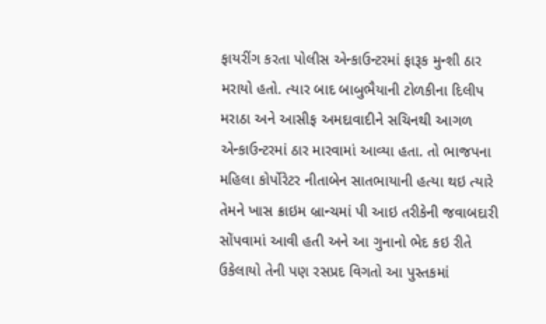ફાયરીંગ કરતા પોલીસ એન્કાઉન્ટરમાં ફારૂક મુન્શી ઠાર મરાયો હતો. ત્યાર બાદ બાબુભૈયાની ટોળકીના દિલીપ મરાઠા અને આસીફ અમદાવાદીને સચિનથી આગળ એન્કાઉન્ટરમાં ઠાર મારવામાં આવ્યા હતા. તો ભાજપના મહિલા કોર્પોરેટર નીતાબેન સાતભાયાની હત્યા થઇ ત્યારે તેમને ખાસ ક્રાઇમ બ્રાન્ચમાં પી આઇ તરીકેની જવાબદારી સોંપવામાં આવી હતી અને આ ગુનાનો ભેદ કઇ રીતે ઉકેલાયો તેની પણ રસપ્રદ વિગતો આ પુસ્તકમાં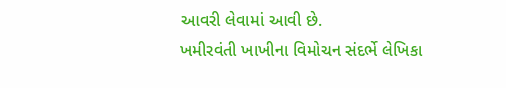આવરી લેવામાં આવી છે.
ખમીરવંતી ખાખીના વિમોચન સંદર્ભે લેખિકા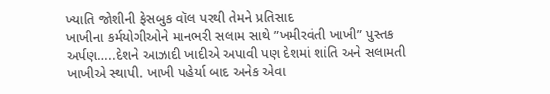ખ્યાતિ જોશીની ફેસબુક વૉલ પરથી તેમને પ્રતિસાદ
ખાખીના કર્મયોગીઓને માનભરી સલામ સાથે ”ખમીરવંતી ખાખી” પુસ્તક અર્પણ…..દેશને આઝાદી ખાદીએ અપાવી પણ દેશમાં શાંતિ અને સલામતી ખાખીએ સ્થાપી. ખાખી પહેર્યા બાદ અનેક એવા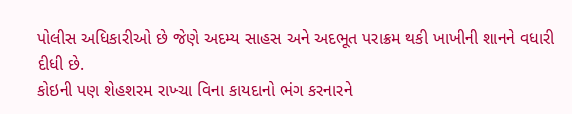પોલીસ અધિકારીઓ છે જેણે અદમ્ય સાહસ અને અદભૂત પરાક્રમ થકી ખાખીની શાનને વધારી દીધી છે.
કોઇની પણ શેહશરમ રાખ્ચા વિના કાયદાનો ભંગ કરનારને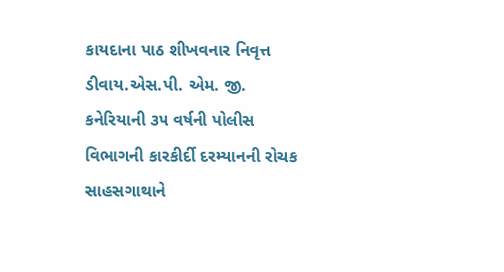કાયદાના પાઠ શીખવનાર નિવૃત્ત ડીવાય.એસ.પી. એમ. જી. કનેરિયાની ૩૫ વર્ષની પોલીસ વિભાગની કારકીર્દી દરમ્યાનની રોચક સાહસગાથાને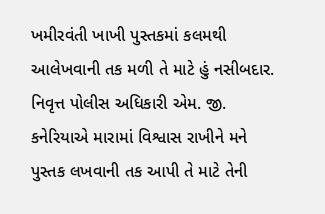ખમીરવંતી ખાખી પુસ્તકમાં કલમથી આલેખવાની તક મળી તે માટે હું નસીબદાર. નિવૃત્ત પોલીસ અધિકારી એમ. જી. કનેરિયાએ મારામાં વિશ્વાસ રાખીને મને પુસ્તક લખવાની તક આપી તે માટે તેની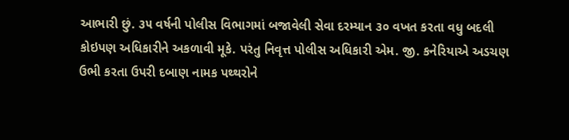આભારી છું. ૩૫ વર્ષની પોલીસ વિભાગમાં બજાવેલી સેવા દરમ્યાન ૩૦ વખત કરતા વધુ બદલી કોઇપણ અધિકારીને અકળાવી મૂકે. પરંતુ નિવૃત્ત પોલીસ અધિકારી એમ. જી. કનેરિયાએ અડચણ ઉભી કરતા ઉપરી દબાણ નામક પથ્થરોને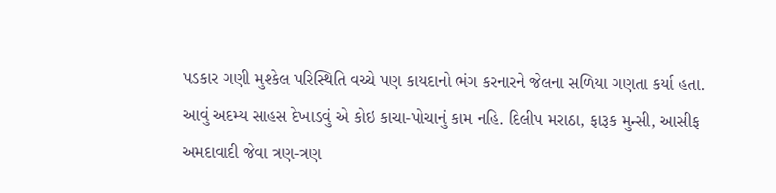પડકાર ગણી મુશ્કેલ પરિસ્થિતિ વચ્ચે પણ કાયદાનો ભંગ કરનારને જેલના સળિયા ગણતા કર્યા હતા.
આવું અદમ્ય સાહસ દેખાડવું એ કોઇ કાચા-પોચાનું કામ નહિ. દિલીપ મરાઠા, ફારૂક મુન્સી, આસીફ અમદાવાદી જેવા ત્રણ-ત્રણ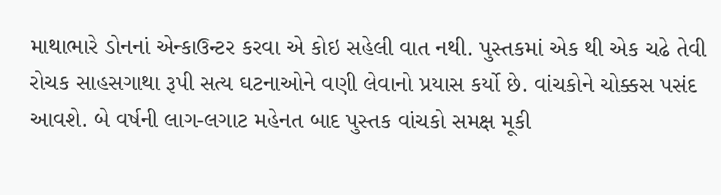માથાભારે ડોનનાં એન્કાઉન્ટર કરવા એ કોઇ સહેલી વાત નથી. પુસ્તકમાં એક થી એક ચઢે તેવી રોચક સાહસગાથા રૂપી સત્ય ઘટનાઓને વણી લેવાનો પ્રયાસ કર્યો છે. વાંચકોને ચોક્કસ પસંદ આવશે. બે વર્ષની લાગ-લગાટ મહેનત બાદ પુસ્તક વાંચકો સમક્ષ મૂકી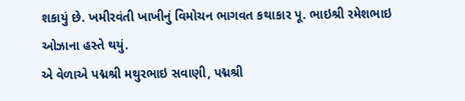શકાયું છે. ખમીરવંતી ખાખીનું વિમોચન ભાગવત કથાકાર પૂ. ભાઇશ્રી રમેશભાઇ ઓઝાના હસ્તે થયું.
એ વેળાએ પદ્મશ્રી મથુરભાઇ સવાણી, પદ્મશ્રી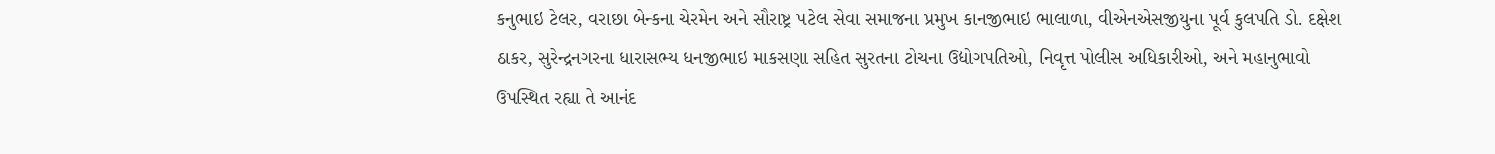કનુભાઇ ટેલર, વરાછા બેન્કના ચેરમેન અને સૌરાષ્ટ્ર ૫ટેલ સેવા સમાજના પ્રમુખ કાનજીભાઇ ભાલાળા, વીએનએસજીયુના પૂર્વ કુલપતિ ડો. દક્ષેશ ઠાકર, સુરેન્દ્રનગરના ધારાસભ્ય ધનજીભાઇ માકસણા સહિત સુરતના ટોચના ઉદ્યોગપતિઓ, નિવૃત્ત પોલીસ અધિકારીઓ, અને મહાનુભાવો ઉપસ્થિત રહ્યા તે આનંદ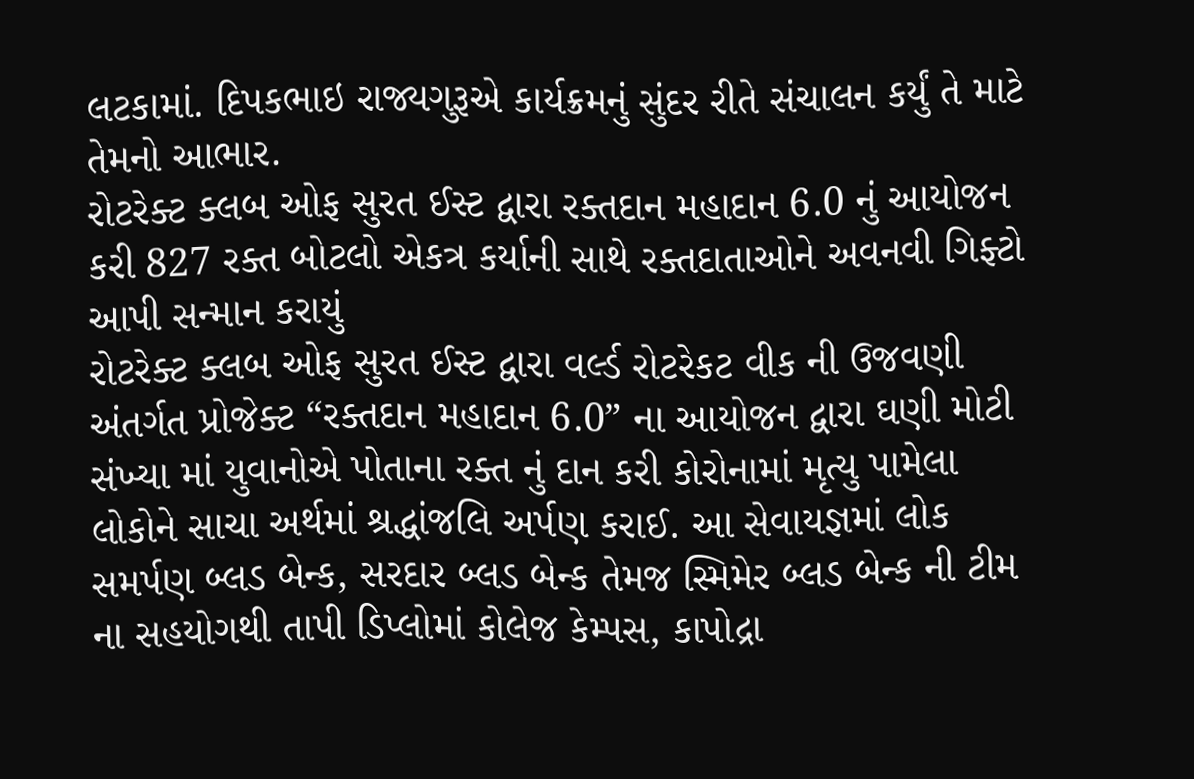લટકામાં. દિપકભાઇ રાજ્યગુરૂએ કાર્યક્રમનું સુંદર રીતે સંચાલન કર્યું તે માટે તેમનો આભાર.
રોટરેક્ટ ક્લબ ઓફ સુરત ઈસ્ટ દ્વારા રક્તદાન મહાદાન 6.0 નું આયોજન કરી 827 રક્ત બોટલો એકત્ર કર્યાની સાથે રક્તદાતાઓને અવનવી ગિફ્ટો આપી સન્માન કરાયું
રોટરેક્ટ ક્લબ ઓફ સુરત ઈસ્ટ દ્વારા વર્લ્ડ રોટરેકટ વીક ની ઉજવણી અંતર્ગત પ્રોજેક્ટ “રક્તદાન મહાદાન 6.0” ના આયોજન દ્વારા ઘણી મોટી સંખ્યા માં યુવાનોએ પોતાના રક્ત નું દાન કરી કોરોનામાં મૃત્યુ પામેલા લોકોને સાચા અર્થમાં શ્રદ્ધાંજલિ અર્પણ કરાઈ. આ સેવાયજ્ઞમાં લોક સમર્પણ બ્લડ બેન્ક, સરદાર બ્લડ બેન્ક તેમજ સ્મિમેર બ્લડ બેન્ક ની ટીમ ના સહયોગથી તાપી ડિપ્લોમાં કોલેજ કેમ્પસ, કાપોદ્રા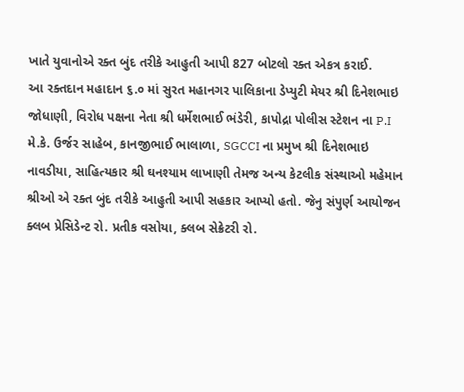ખાતે યુવાનોએ રક્ત બુંદ તરીકે આહુતી આપી 827 બોટલો રક્ત એકત્ર કરાઈ.
આ રક્તદાન મહાદાન ૬.૦ માં સુરત મહાનગર પાલિકાના ડેપ્યુટી મેયર શ્રી દિનેશભાઇ જોધાણી, વિરોધ પક્ષના નેતા શ્રી ધર્મેશભાઈ ભંડેરી, કાપોદ્રા પોલીસ સ્ટેશન ના P.I મે.કે. ઉર્જર સાહેબ, કાનજીભાઈ ભાલાળા, SGCCI ના પ્રમુખ શ્રી દિનેશભાઇ નાવડીયા, સાહિત્યકાર શ્રી ઘનશ્યામ લાખાણી તેમજ અન્ય કેટલીક સંસ્થાઓ મહેમાન શ્રીઓ એ રક્ત બુંદ તરીકે આહુતી આપી સહકાર આપ્યો હતો. જેનુ સંપુર્ણ આયોજન ક્લબ પ્રેસિડેન્ટ રો. પ્રતીક વસોયા, ક્લબ સેક્રેટરી રો.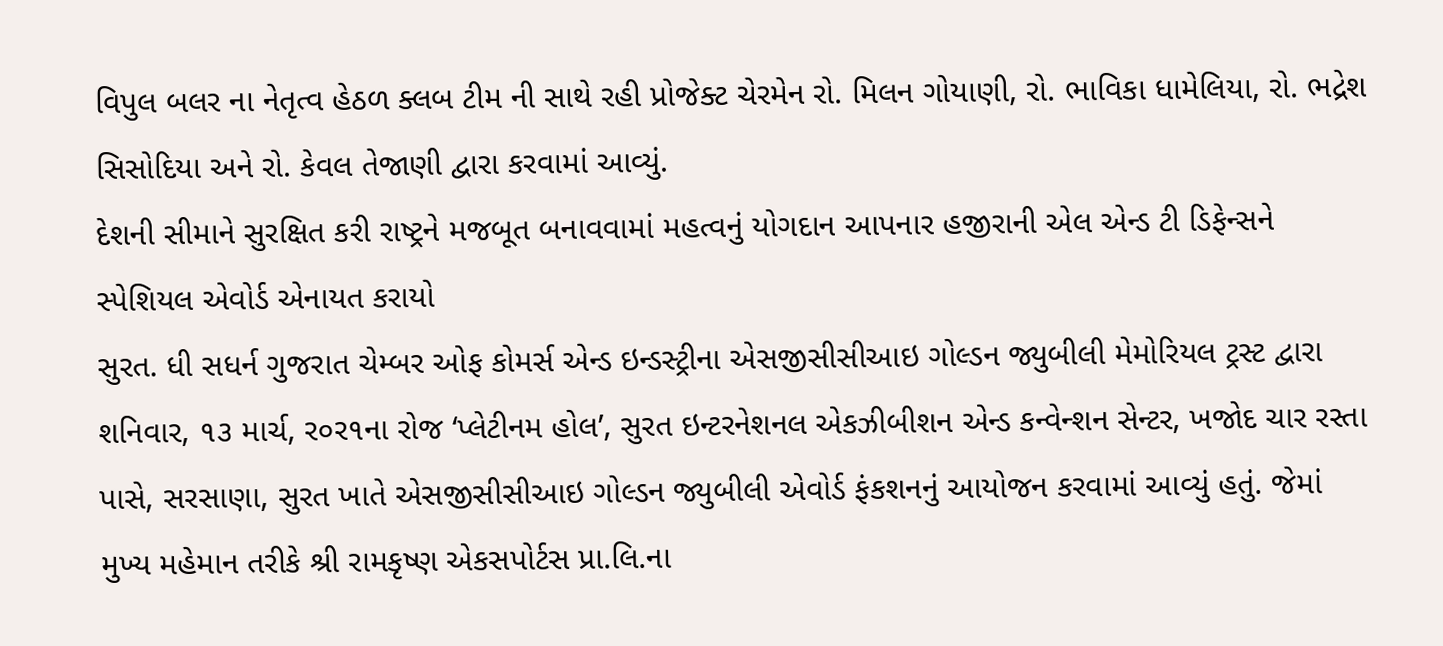વિપુલ બલર ના નેતૃત્વ હેઠળ ક્લબ ટીમ ની સાથે રહી પ્રોજેક્ટ ચેરમેન રો. મિલન ગોયાણી, રો. ભાવિકા ધામેલિયા, રો. ભદ્રેશ સિસોદિયા અને રો. કેવલ તેજાણી દ્વારા કરવામાં આવ્યું.
દેશની સીમાને સુરક્ષિત કરી રાષ્ટ્રને મજબૂત બનાવવામાં મહત્વનું યોગદાન આપનાર હજીરાની એલ એન્ડ ટી ડિફેન્સને સ્પેશિયલ એવોર્ડ એનાયત કરાયો
સુરત. ધી સધર્ન ગુજરાત ચેમ્બર ઓફ કોમર્સ એન્ડ ઇન્ડસ્ટ્રીના એસજીસીસીઆઇ ગોલ્ડન જ્યુબીલી મેમોરિયલ ટ્રસ્ટ દ્વારા શનિવાર, ૧૩ માર્ચ, ર૦ર૧ના રોજ ‘પ્લેટીનમ હોલ’, સુરત ઇન્ટરનેશનલ એકઝીબીશન એન્ડ કન્વેન્શન સેન્ટર, ખજોદ ચાર રસ્તા પાસે, સરસાણા, સુરત ખાતે એસજીસીસીઆઇ ગોલ્ડન જ્યુબીલી એવોર્ડ ફંકશનનું આયોજન કરવામાં આવ્યું હતું. જેમાં મુખ્ય મહેમાન તરીકે શ્રી રામકૃષ્ણ એકસપોર્ટસ પ્રા.લિ.ના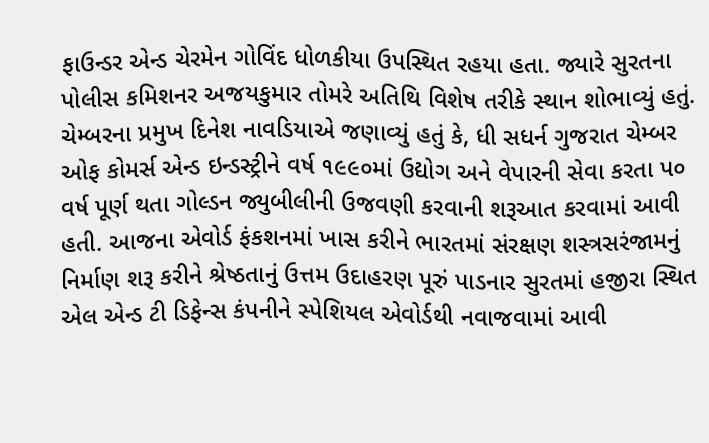ફાઉન્ડર એન્ડ ચેરમેન ગોવિંદ ધોળકીયા ઉપસ્થિત રહયા હતા. જ્યારે સુરતના પોલીસ કમિશનર અજયકુમાર તોમરે અતિથિ વિશેષ તરીકે સ્થાન શોભાવ્યું હતું.
ચેમ્બરના પ્રમુખ દિનેશ નાવડિયાએ જણાવ્યું હતું કે, ધી સધર્ન ગુજરાત ચેમ્બર ઓફ કોમર્સ એન્ડ ઇન્ડસ્ટ્રીને વર્ષ ૧૯૯૦માં ઉદ્યોગ અને વેપારની સેવા કરતા પ૦ વર્ષ પૂર્ણ થતા ગોલ્ડન જ્યુબીલીની ઉજવણી કરવાની શરૂઆત કરવામાં આવી હતી. આજના એવોર્ડ ફંકશનમાં ખાસ કરીને ભારતમાં સંરક્ષણ શસ્ત્રસરંજામનું નિર્માણ શરૂ કરીને શ્રેષ્ઠતાનું ઉત્તમ ઉદાહરણ પૂરું પાડનાર સુરતમાં હજીરા સ્થિત એલ એન્ડ ટી ડિફેન્સ કંપનીને સ્પેશિયલ એવોર્ડથી નવાજવામાં આવી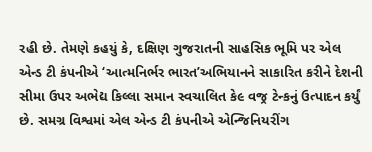રહી છે. તેમણે કહયું કે, દક્ષિણ ગુજરાતની સાહસિક ભૂમિ પર એલ એન્ડ ટી કંપનીએ ‘આત્મનિર્ભર ભારત’અભિયાનને સાકારિત કરીને દેશની સીમા ઉપર અભેદ્ય કિલ્લા સમાન સ્વચાલિત કે૯ વજ્ર ટેન્કનું ઉત્પાદન કર્યું છે. સમગ્ર વિશ્વમાં એલ એન્ડ ટી કંપનીએ એન્જિનિયરીંગ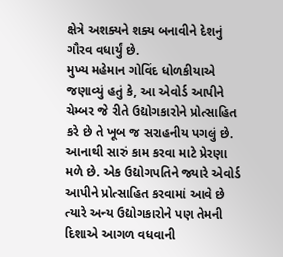ક્ષેત્રે અશક્યને શક્ય બનાવીને દેશનું ગૌરવ વધાર્યું છે.
મુખ્ય મહેમાન ગોવિંદ ધોળકીયાએ જણાવ્યું હતું કે, આ એવોર્ડ આપીને ચેમ્બર જે રીતે ઉદ્યોગકારોને પ્રોત્સાહિત કરે છે તે ખૂબ જ સરાહનીય પગલું છે. આનાથી સારું કામ કરવા માટે પ્રેરણા મળે છે. એક ઉદ્યોગપતિને જ્યારે એવોર્ડ આપીને પ્રોત્સાહિત કરવામાં આવે છે ત્યારે અન્ય ઉદ્યોગકારોને પણ તેમની દિશાએ આગળ વધવાની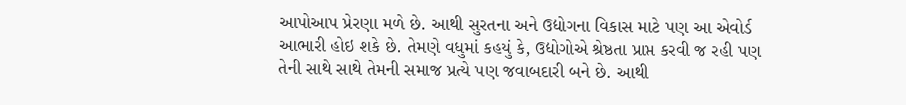આપોઆપ પ્રેરણા મળે છે. આથી સુરતના અને ઉદ્યોગના વિકાસ માટે પણ આ એવોર્ડ આભારી હોઇ શકે છે. તેમણે વધુમાં કહયું કે, ઉદ્યોગોએ શ્રેષ્ઠતા પ્રાપ્ત કરવી જ રહી પણ તેની સાથે સાથે તેમની સમાજ પ્રત્યે પણ જવાબદારી બને છે. આથી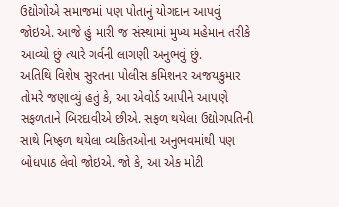ઉદ્યોગોએ સમાજમાં પણ પોતાનું યોગદાન આપવું જોઇએ. આજે હું મારી જ સંસ્થામાં મુખ્ય મહેમાન તરીકે આવ્યો છું ત્યારે ગર્વની લાગણી અનુભવું છું.
અતિથિ વિશેષ સુરતના પોલીસ કમિશનર અજયકુમાર તોમરે જણાવ્યું હતું કે, આ એવોર્ડ આપીને આપણે સફળતાને બિરદાવીએ છીએ. સફળ થયેલા ઉદ્યોગપતિની સાથે નિષ્ફળ થયેલા વ્યકિતઓના અનુભવમાંથી પણ બોધપાઠ લેવો જોઇએ. જો કે, આ એક મોટી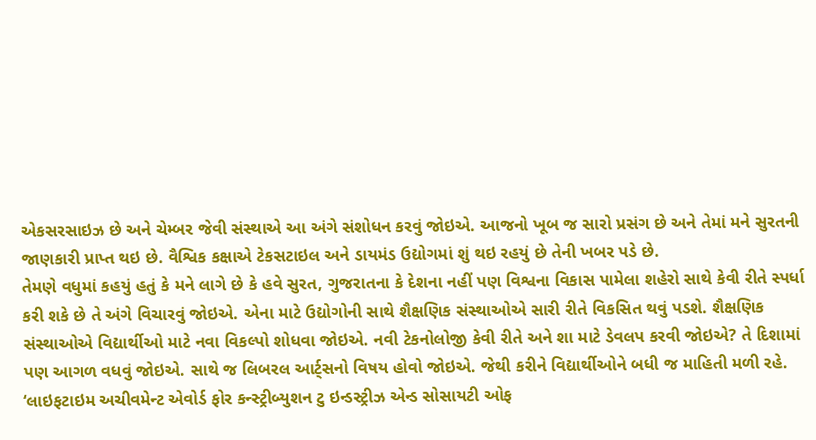એકસરસાઇઝ છે અને ચેમ્બર જેવી સંસ્થાએ આ અંગે સંશોધન કરવું જોઇએ. આજનો ખૂબ જ સારો પ્રસંગ છે અને તેમાં મને સુરતની જાણકારી પ્રાપ્ત થઇ છે. વૈશ્વિક કક્ષાએ ટેકસટાઇલ અને ડાયમંડ ઉદ્યોગમાં શું થઇ રહયું છે તેની ખબર પડે છે.
તેમણે વધુમાં કહયું હતું કે મને લાગે છે કે હવે સુરત, ગુજરાતના કે દેશના નહીં પણ વિશ્વના વિકાસ પામેલા શહેરો સાથે કેવી રીતે સ્પર્ધા કરી શકે છે તે અંગે વિચારવું જોઇએ. એના માટે ઉદ્યોગોની સાથે શૈક્ષણિક સંસ્થાઓએ સારી રીતે વિકસિત થવું પડશે. શૈક્ષણિક સંસ્થાઓએ વિદ્યાર્થીઓ માટે નવા વિકલ્પો શોધવા જોઇએ. નવી ટેકનોલોજી કેવી રીતે અને શા માટે ડેવલપ કરવી જોઇએ? તે દિશામાં પણ આગળ વધવું જોઇએ. સાથે જ લિબરલ આર્ટ્સનો વિષય હોવો જોઇએ. જેથી કરીને વિદ્યાર્થીઓને બધી જ માહિતી મળી રહે.
‘લાઇફટાઇમ અચીવમેન્ટ એવોર્ડ ફોર કન્સ્ટ્રીબ્યુશન ટુ ઇન્ડસ્ટ્રીઝ એન્ડ સોસાયટી ઓફ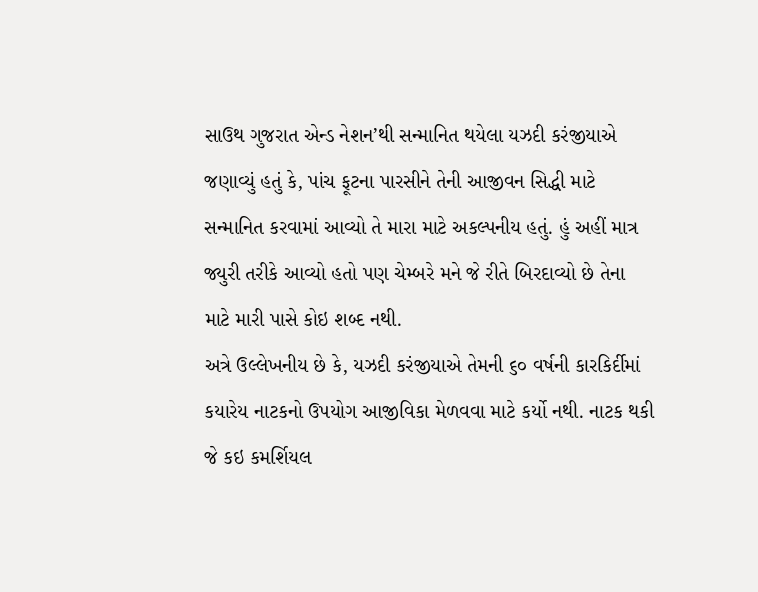સાઉથ ગુજરાત એન્ડ નેશન’થી સન્માનિત થયેલા યઝદી કરંજીયાએ જણાવ્યું હતું કે, પાંચ ફૂટના પારસીને તેની આજીવન સિદ્ધી માટે સન્માનિત કરવામાં આવ્યો તે મારા માટે અકલ્પનીય હતું. હું અહીં માત્ર જ્યુરી તરીકે આવ્યો હતો પણ ચેમ્બરે મને જે રીતે બિરદાવ્યો છે તેના માટે મારી પાસે કોઇ શબ્દ નથી.
અત્રે ઉલ્લેખનીય છે કે, યઝદી કરંજીયાએ તેમની ૬૦ વર્ષની કારકિર્દીમાં કયારેય નાટકનો ઉપયોગ આજીવિકા મેળવવા માટે કર્યો નથી. નાટક થકી જે કઇ કમર્શિયલ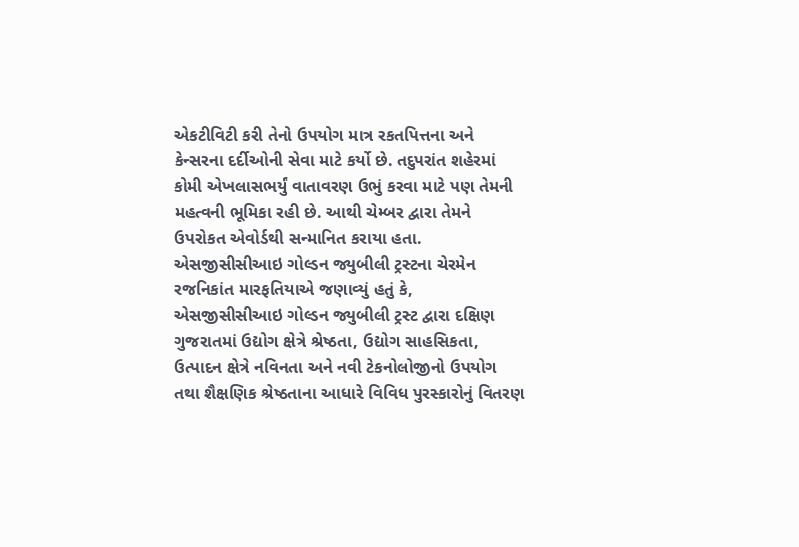એકટીવિટી કરી તેનો ઉપયોગ માત્ર રકતપિત્તના અને કેન્સરના દર્દીઓની સેવા માટે કર્યો છે. તદુપરાંત શહેરમાં કોમી એખલાસભર્યું વાતાવરણ ઉભું કરવા માટે પણ તેમની મહત્વની ભૂમિકા રહી છે. આથી ચેમ્બર દ્વારા તેમને ઉપરોકત એવોર્ડથી સન્માનિત કરાયા હતા.
એસજીસીસીઆઇ ગોલ્ડન જ્યુબીલી ટ્રસ્ટના ચેરમેન રજનિકાંત મારફતિયાએ જણાવ્યું હતું કે, એસજીસીસીઆઇ ગોલ્ડન જ્યુબીલી ટ્રસ્ટ દ્વારા દક્ષિણ ગુજરાતમાં ઉદ્યોગ ક્ષેત્રે શ્રેષ્ઠતા, ઉદ્યોગ સાહસિકતા, ઉત્પાદન ક્ષેત્રે નવિનતા અને નવી ટેકનોલોજીનો ઉપયોગ તથા શૈક્ષણિક શ્રેષ્ઠતાના આધારે વિવિધ પુરસ્કારોનું વિતરણ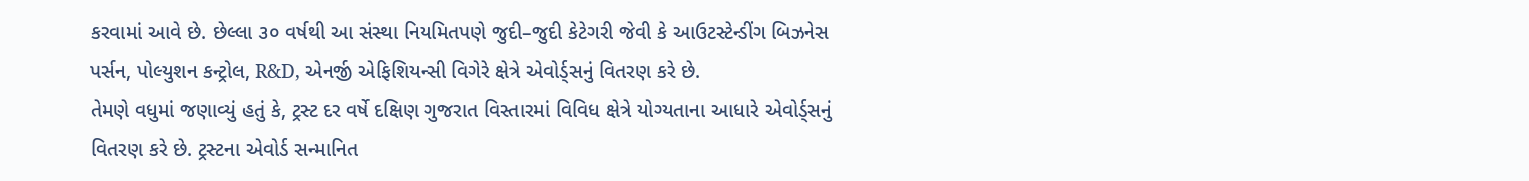કરવામાં આવે છે. છેલ્લા ૩૦ વર્ષથી આ સંસ્થા નિયમિતપણે જુદી–જુદી કેટેગરી જેવી કે આઉટસ્ટેન્ડીંગ બિઝનેસ પર્સન, પોલ્યુશન કન્ટ્રોલ, R&D, એનર્જી એફિશિયન્સી વિગેરે ક્ષેત્રે એવોર્ડ્સનું વિતરણ કરે છે.
તેમણે વધુમાં જણાવ્યું હતું કે, ટ્રસ્ટ દર વર્ષે દક્ષિણ ગુજરાત વિસ્તારમાં વિવિધ ક્ષેત્રે યોગ્યતાના આધારે એવોર્ડ્સનું વિતરણ કરે છે. ટ્રસ્ટના એવોર્ડ સન્માનિત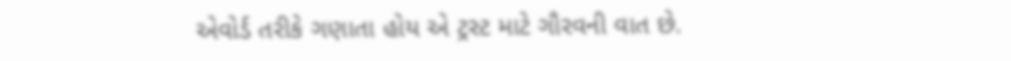એવોર્ડ તરીકે ગણાતા હોય એ ટ્રસ્ટ માટે ગૌરવની વાત છે.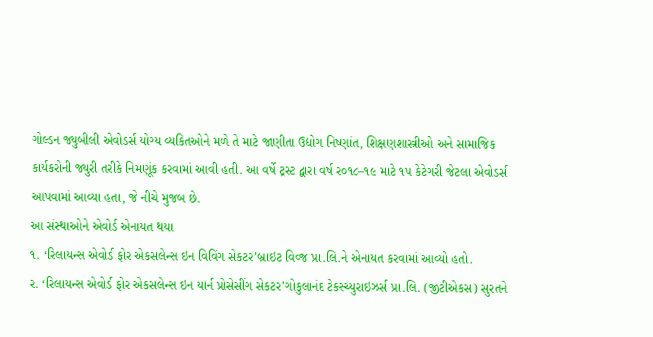ગોલ્ડન જ્યુબીલી એવોડર્સ યોગ્ય વ્યકિતઓને મળે તે માટે જાણીતા ઉદ્યોગ નિષ્ણાંત, શિક્ષણશાસ્ત્રીઓ અને સામાજિક કાર્યકરોની જ્યુરી તરીકે નિમણૂંક કરવામાં આવી હતી. આ વર્ષે ટ્રસ્ટ દ્વારા વર્ષ ર૦૧૮–૧૯ માટે ૧પ કેટેગરી જેટલા એવોડર્સ આપવામાં આવ્યા હતા, જે નીચે મુજબ છે.
આ સંસ્થાઓને એવોર્ડ એનાયત થયા
૧. ‘રિલાયન્સ એવોર્ડ ફોર એકસલેન્સ ઇન વિવિંગ સેકટર’બ્રાઇટ વિવ્જ પ્રા.લિ.ને એનાયત કરવામાં આવ્યો હતો.
ર. ‘રિલાયન્સ એવોર્ડ ફોર એકસલેન્સ ઇન યાર્ન પ્રોસેસીંગ સેકટર’ગોકુલાનંદ ટેકસ્ચ્યુરાઇઝર્સ પ્રા.લિ. (જીટીએકસ) સુરતને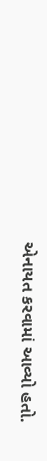એનાયત કરવામાં આવ્યો હતો.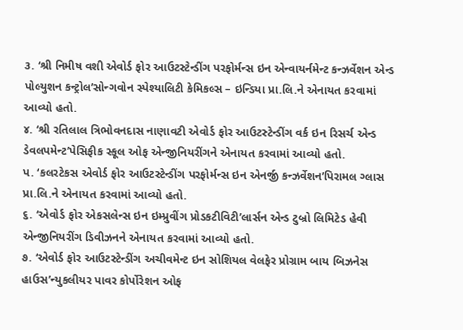૩. ‘શ્રી નિમીષ વશી એવોર્ડ ફોર આઉટસ્ટેન્ડીંગ પરફોર્મન્સ ઇન એન્વાયર્નમેન્ટ કન્ઝર્વેશન એન્ડ પોલ્યુશન કન્ટ્રોલ’સોન્ગવોન સ્પેશ્યાલિટી કેમિકલ્સ – ઇન્ડિયા પ્રા.લિ.ને એનાયત કરવામાં આવ્યો હતો.
૪. ‘શ્રી રતિલાલ ત્રિભોવનદાસ નાણાવટી એવોર્ડ ફોર આઉટસ્ટેન્ડીંગ વર્ક ઇન રિસર્ચ એન્ડ ડેવલપમેન્ટ’પેસિફીક સ્કૂલ ઓફ એન્જીનિયરીંગને એનાયત કરવામાં આવ્યો હતો.
પ. ‘કલરટેકસ એવોર્ડ ફોર આઉટસ્ટેન્ડીંગ પરફોર્મન્સ ઇન એનર્જી કન્ઝર્વેશન’પિરામલ ગ્લાસ પ્રા.લિ.ને એનાયત કરવામાં આવ્યો હતો.
૬. ‘એવોર્ડ ફોર એકસલેન્સ ઇન ઇમ્પ્રુવીંગ પ્રોડકટીવિટી’લાર્સન એન્ડ ટુબ્રો લિમિટેડ હેવી એન્જીનિયરીંગ ડિવીઝનને એનાયત કરવામાં આવ્યો હતો.
૭. ‘એવોર્ડ ફોર આઉટસ્ટેન્ડીંગ અચીવમેન્ટ ઇન સોશિયલ વેલફેર પ્રોગ્રામ બાય બિઝનેસ હાઉસ’ન્યુકલીયર પાવર કોર્પોરેશન ઓફ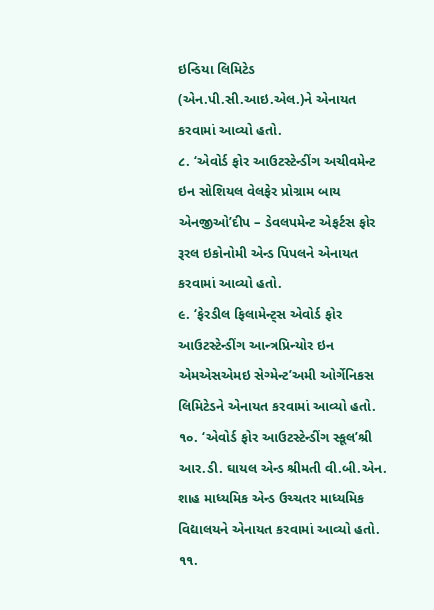ઇન્ડિયા લિમિટેડ (એન.પી.સી.આઇ.એલ.)ને એનાયત કરવામાં આવ્યો હતો.
૮. ‘એવોર્ડ ફોર આઉટસ્ટેન્ડીંગ અચીવમેન્ટ ઇન સોશિયલ વેલફેર પ્રોગ્રામ બાય એનજીઓ’દીપ – ડેવલપમેન્ટ એફર્ટસ ફોર રૂરલ ઇકોનોમી એન્ડ પિપલને એનાયત કરવામાં આવ્યો હતો.
૯. ‘ફેરડીલ ફિલામેન્ટ્સ એવોર્ડ ફોર આઉટસ્ટેન્ડીંગ આન્ત્રપ્રિન્યોર ઇન એમએસએમઇ સેગ્મેન્ટ’અમી ઓર્ગેનિકસ લિમિટેડને એનાયત કરવામાં આવ્યો હતો.
૧૦. ‘એવોર્ડ ફોર આઉટસ્ટેન્ડીંગ સ્કૂલ’શ્રી આર.ડી. ઘાયલ એન્ડ શ્રીમતી વી.બી.એન. શાહ માધ્યમિક એન્ડ ઉચ્ચતર માધ્યમિક વિદ્યાલયને એનાયત કરવામાં આવ્યો હતો.
૧૧.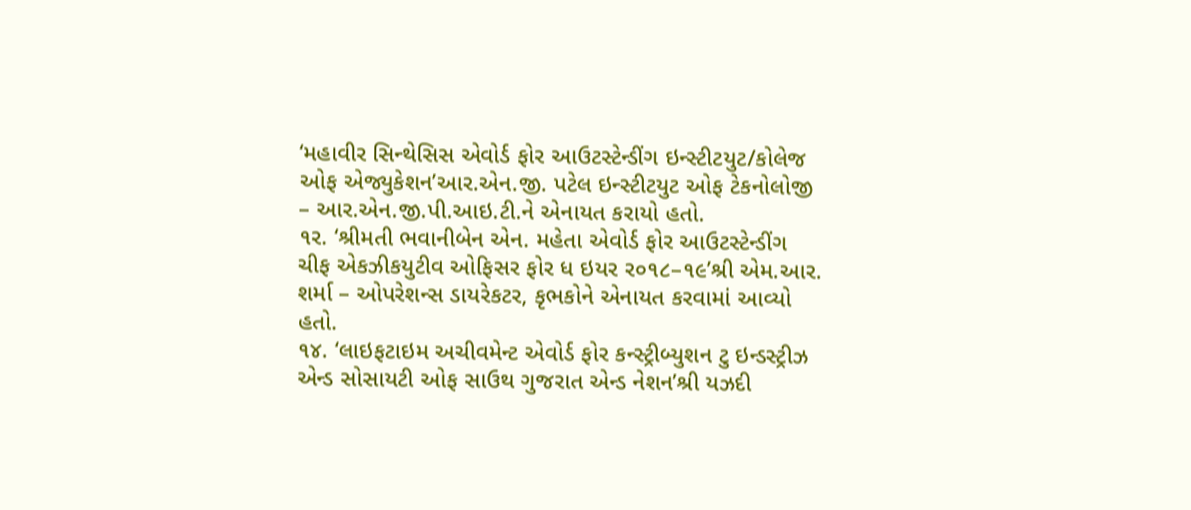‘મહાવીર સિન્થેસિસ એવોર્ડ ફોર આઉટસ્ટેન્ડીંગ ઇન્સ્ટીટયુટ/કોલેજ ઓફ એજ્યુકેશન’આર.એન.જી. પટેલ ઇન્સ્ટીટયુટ ઓફ ટેકનોલોજી – આર.એન.જી.પી.આઇ.ટી.ને એનાયત કરાયો હતો.
૧ર. ‘શ્રીમતી ભવાનીબેન એન. મહેતા એવોર્ડ ફોર આઉટસ્ટેન્ડીંગ ચીફ એકઝીકયુટીવ ઓફિસર ફોર ધ ઇયર ર૦૧૮–૧૯’શ્રી એમ.આર. શર્મા – ઓપરેશન્સ ડાયરેકટર, કૃભકોને એનાયત કરવામાં આવ્યો હતો.
૧૪. ‘લાઇફટાઇમ અચીવમેન્ટ એવોર્ડ ફોર કન્સ્ટ્રીબ્યુશન ટુ ઇન્ડસ્ટ્રીઝ એન્ડ સોસાયટી ઓફ સાઉથ ગુજરાત એન્ડ નેશન’શ્રી યઝદી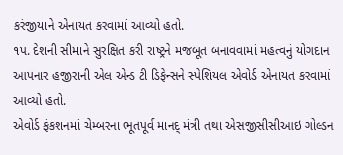કરંજીયાને એનાયત કરવામાં આવ્યો હતો.
૧પ. દેશની સીમાને સુરક્ષિત કરી રાષ્ટ્રને મજબૂત બનાવવામાં મહત્વનું યોગદાન આપનાર હજીરાની એલ એન્ડ ટી ડિફેન્સને સ્પેશિયલ એવોર્ડ એનાયત કરવામાં આવ્યો હતો.
એવોર્ડ ફંકશનમાં ચેમ્બરના ભૂતપૂર્વ માનદ્ મંત્રી તથા એસજીસીસીઆઇ ગોલ્ડન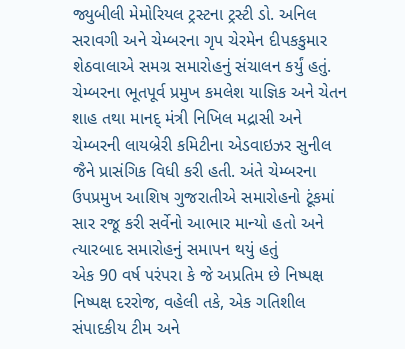જ્યુબીલી મેમોરિયલ ટ્રસ્ટના ટ્રસ્ટી ડો. અનિલ સરાવગી અને ચેમ્બરના ગૃપ ચેરમેન દીપકકુમાર શેઠવાલાએ સમગ્ર સમારોહનું સંચાલન કર્યું હતું. ચેમ્બરના ભૂતપૂર્વ પ્રમુખ કમલેશ યાજ્ઞિક અને ચેતન શાહ તથા માનદ્ મંત્રી નિખિલ મદ્રાસી અને ચેમ્બરની લાયબ્રેરી કમિટીના એડવાઇઝર સુનીલ જૈને પ્રાસંગિક વિધી કરી હતી. અંતે ચેમ્બરના ઉપપ્રમુખ આશિષ ગુજરાતીએ સમારોહનો ટૂંકમાં સાર રજૂ કરી સર્વેનો આભાર માન્યો હતો અને ત્યારબાદ સમારોહનું સમાપન થયું હતું
એક 90 વર્ષ પરંપરા કે જે અપ્રતિમ છે નિષ્પક્ષ નિષ્પક્ષ દરરોજ, વહેલી તકે, એક ગતિશીલ સંપાદકીય ટીમ અને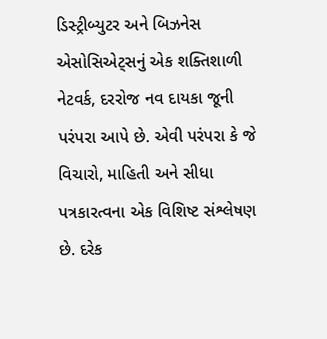ડિસ્ટ્રીબ્યુટર અને બિઝનેસ એસોસિએટ્સનું એક શક્તિશાળી નેટવર્ક, દરરોજ નવ દાયકા જૂની પરંપરા આપે છે. એવી પરંપરા કે જે વિચારો, માહિતી અને સીધા પત્રકારત્વના એક વિશિષ્ટ સંશ્લેષણ છે. દરેક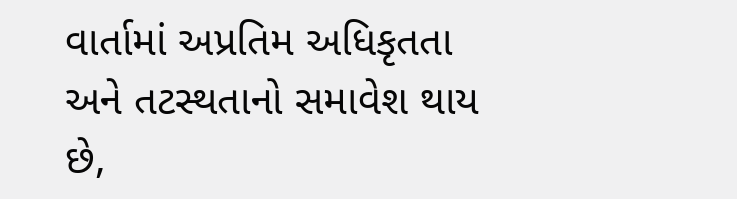વાર્તામાં અપ્રતિમ અધિકૃતતા અને તટસ્થતાનો સમાવેશ થાય છે,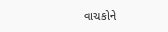વાચકોને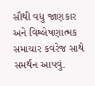સૌથી વધુ જાણકાર અને વિશ્લેષણાત્મક સમાચાર કવરેજ સાથે સમર્થન આપવું.